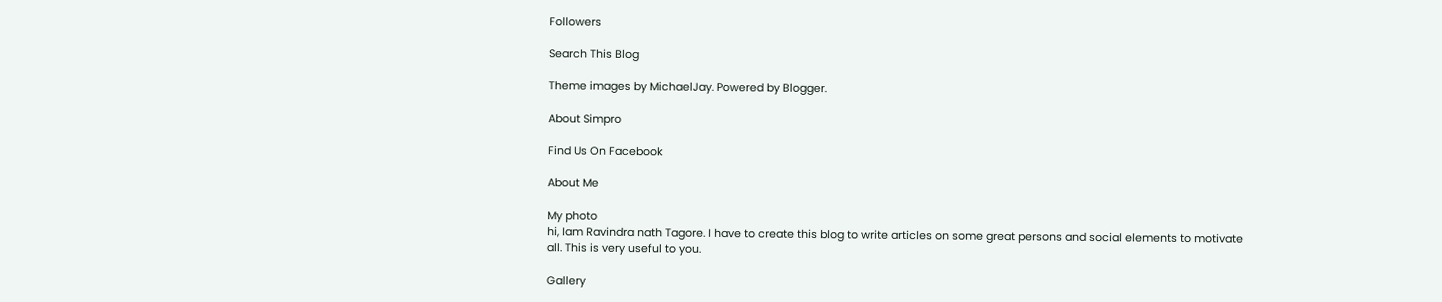Followers

Search This Blog

Theme images by MichaelJay. Powered by Blogger.

About Simpro

Find Us On Facebook

About Me

My photo
hi, Iam Ravindra nath Tagore. I have to create this blog to write articles on some great persons and social elements to motivate all. This is very useful to you.

Gallery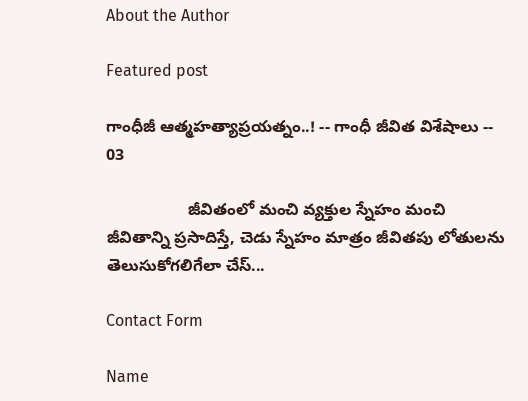About the Author

Featured post

గాంధీజీ ఆత్మహత్యాప్రయత్నం..! -- గాంధీ జీవిత విశేషాలు -- 03

                  జీవితంలో మంచి వ్యక్తుల స్నేహం మంచి జీవితాన్ని ప్రసాదిస్తే, చెడు స్నేహం మాత్రం జీవితపు లోతులను తెలుసుకోగలిగేలా చేస్...

Contact Form

Name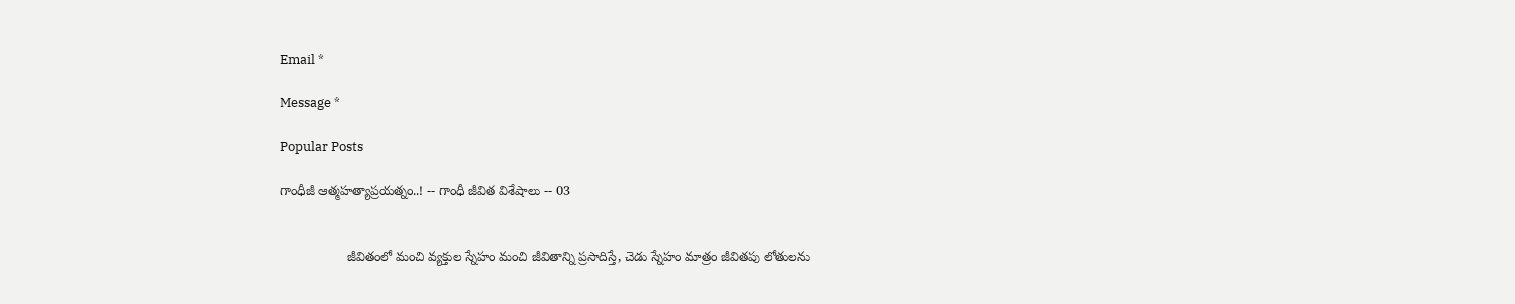Email *

Message *

Popular Posts

గాంధీజీ ఆత్మహత్యాప్రయత్నం..! -- గాంధీ జీవిత విశేషాలు -- 03


                  జీవితంలో మంచి వ్యక్తుల స్నేహం మంచి జీవితాన్ని ప్రసాదిస్తే, చెడు స్నేహం మాత్రం జీవితపు లోతులను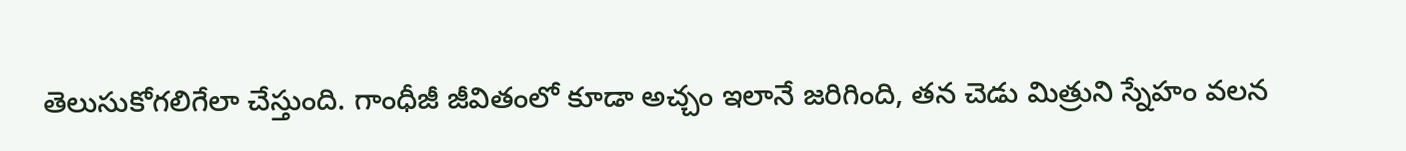తెలుసుకోగలిగేలా చేస్తుంది. గాంధీజీ జీవితంలో కూడా అచ్చం ఇలానే జరిగింది, తన చెడు మిత్రుని స్నేహం వలన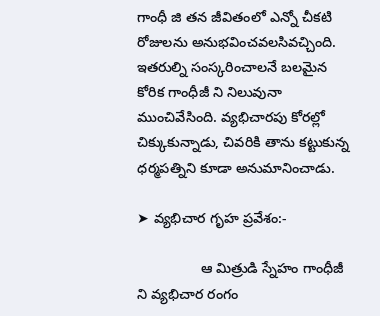గాంధీ జి తన జీవితంలో ఎన్నో చీకటి రోజులను అనుభవించవలసివచ్చింది. ఇతరుల్ని సంస్కరించాలనే బలమైన కోరిక గాంధీజీ ని నిలువునా ముంచివేసింది. వ్యభిచారపు కోరల్లో చిక్కుకున్నాడు, చివరికి తాను కట్టుకున్న ధర్మపత్నిని కూడా అనుమానించాడు.

➤ వ్యభిచార గృహ ప్రవేశం:-

                ఆ మిత్రుడి స్నేహం గాంధీజీ ని వ్యభిచార రంగం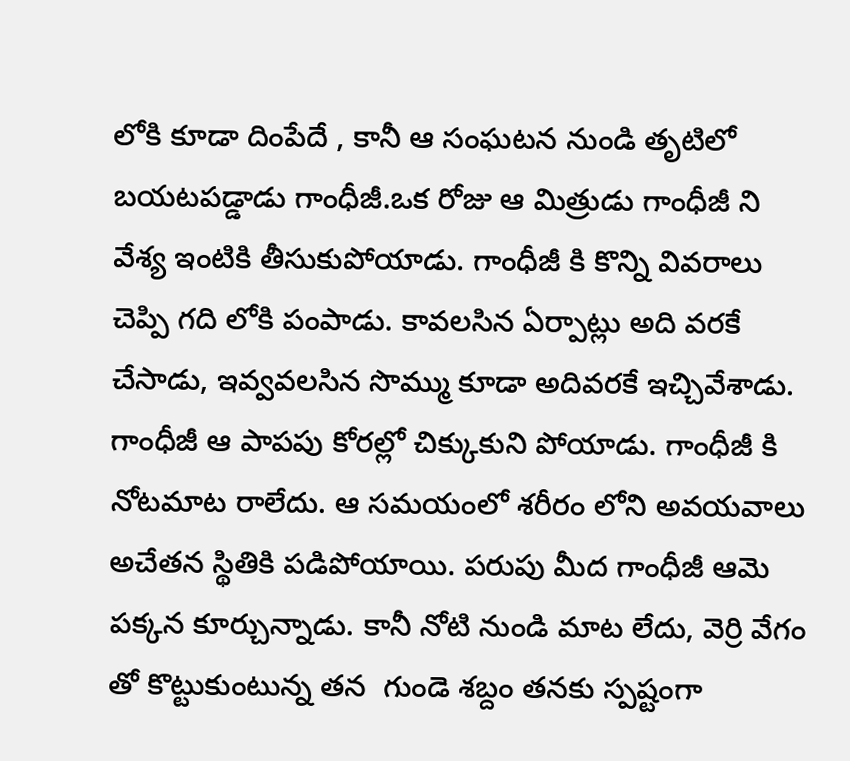లోకి కూడా దింపేదే , కానీ ఆ సంఘటన నుండి తృటిలో బయటపడ్డాడు గాంధీజీ.ఒక రోజు ఆ మిత్రుడు గాంధీజీ ని వేశ్య ఇంటికి తీసుకుపోయాడు. గాంధీజీ కి కొన్ని వివరాలు చెప్పి గది లోకి పంపాడు. కావలసిన ఏర్పాట్లు అది వరకే చేసాడు, ఇవ్వవలసిన సొమ్ము కూడా అదివరకే ఇచ్చివేశాడు. గాంధీజీ ఆ పాపపు కోరల్లో చిక్కుకుని పోయాడు. గాంధీజీ కి నోటమాట రాలేదు. ఆ సమయంలో శరీరం లోని అవయవాలు అచేతన స్థితికి పడిపోయాయి. పరుపు మీద గాంధీజీ ఆమె పక్కన కూర్చున్నాడు. కానీ నోటి నుండి మాట లేదు, వెర్రి వేగం తో కొట్టుకుంటున్న తన  గుండె శబ్దం తనకు స్పష్టంగా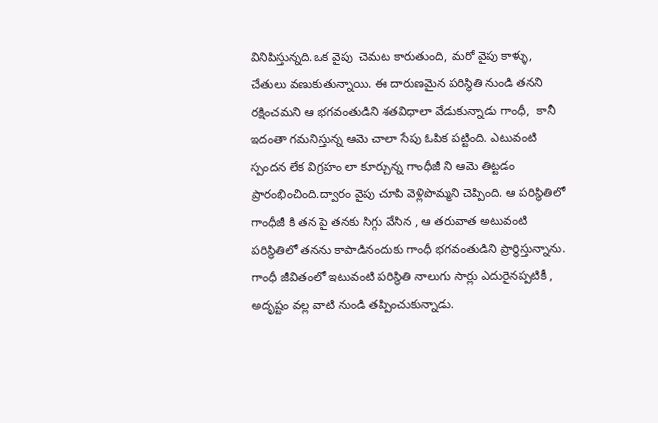వినిపిస్తున్నది.ఒక వైపు  చెమట కారుతుంది, మరో వైపు కాళ్ళు, చేతులు వణుకుతున్నాయి. ఈ దారుణమైన పరిస్థితి నుండి తనని రక్షించమని ఆ భగవంతుడిని శతవిధాలా వేడుకున్నాడు గాంధీ,  కానీ ఇదంతా గమనిస్తున్న ఆమె చాలా సేపు ఓపిక పట్టింది. ఎటువంటి స్పందన లేక విగ్రహం లా కూర్చున్న గాంధీజీ ని ఆమె తిట్టడం ప్రారంభించింది.ద్వారం వైపు చూపి వెళ్లిపొమ్మని చెప్పింది. ఆ పరిస్థితిలో గాంధీజీ కి తన పై తనకు సిగ్గు వేసిన , ఆ తరువాత అటువంటి పరిస్థితిలో తనను కాపాడినందుకు గాంధీ భగవంతుడిని ప్రార్థిస్తున్నాను. గాంధీ జీవితంలో ఇటువంటి పరిస్థితి నాలుగు సార్లు ఎదురైనప్పటికీ , అదృష్టం వల్ల వాటి నుండి తప్పించుకున్నాడు.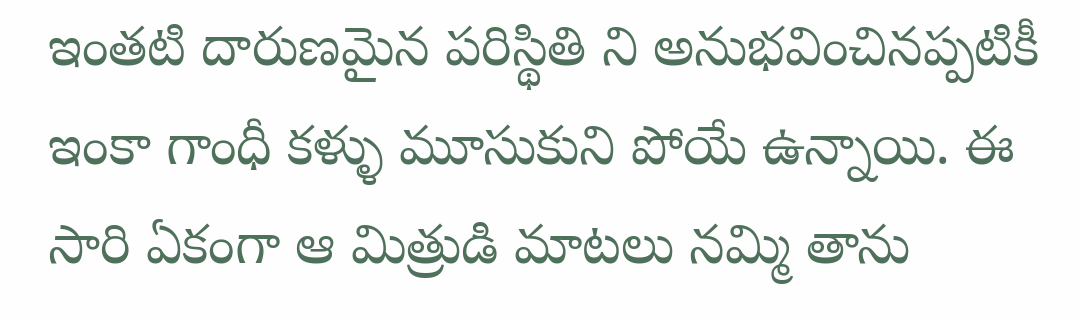ఇంతటి దారుణమైన పరిస్థితి ని అనుభవించినప్పటికీ ఇంకా గాంధీ కళ్ళు మూసుకుని పోయే ఉన్నాయి. ఈ సారి ఏకంగా ఆ మిత్రుడి మాటలు నమ్మి తాను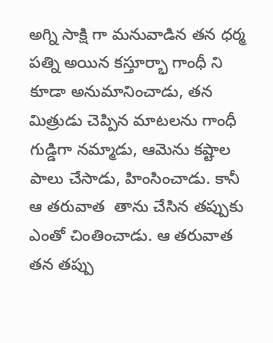అగ్ని సాక్షి గా మనువాడిన తన ధర్మ పత్ని అయిన కస్తూర్భా గాంధీ ని కూడా అనుమానించాడు, తన మిత్రుడు చెప్పిన మాటలను గాంధీ గుడ్డిగా నమ్మాడు, ఆమెను కష్టాల పాలు చేసాడు, హింసించాడు. కానీ ఆ తరువాత  తాను చేసిన తప్పుకు ఎంతో చింతించాడు. ఆ తరువాత తన తప్పు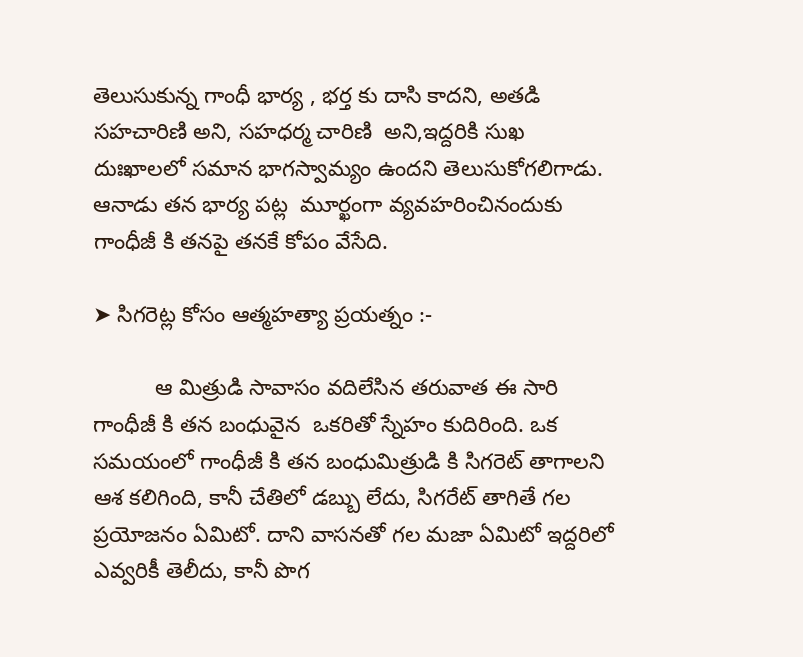తెలుసుకున్న గాంధీ భార్య , భర్త కు దాసి కాదని, అతడి సహచారిణి అని, సహధర్మ చారిణి  అని,ఇద్దరికి సుఖ దుఃఖాలలో సమాన భాగస్వామ్యం ఉందని తెలుసుకోగలిగాడు. ఆనాడు తన భార్య పట్ల  మూర్ఖంగా వ్యవహరించినందుకు గాంధీజీ కి తనపై తనకే కోపం వేసేది.

➤ సిగరెట్ల కోసం ఆత్మహత్యా ప్రయత్నం :-

          ఆ మిత్రుడి సావాసం వదిలేసిన తరువాత ఈ సారి గాంధీజీ కి తన బంధువైన  ఒకరితో స్నేహం కుదిరింది. ఒక సమయంలో గాంధీజీ కి తన బంధుమిత్రుడి కి సిగరెట్ తాగాలని ఆశ కలిగింది, కానీ చేతిలో డబ్బు లేదు, సిగరేట్ తాగితే గల ప్రయోజనం ఏమిటో. దాని వాసనతో గల మజా ఏమిటో ఇద్దరిలో ఎవ్వరికీ తెలీదు, కానీ పొగ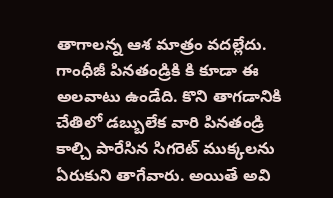తాగాలన్న ఆశ మాత్రం వదల్లేదు. గాంధీజీ పినతండ్రికి కి కూడా ఈ అలవాటు ఉండేది. కొని తాగడానికి చేతిలో డబ్బులేక వారి పినతండ్రి కాల్చి పారేసిన సిగరెట్ ముక్కలను ఏరుకుని తాగేవారు. అయితే అవి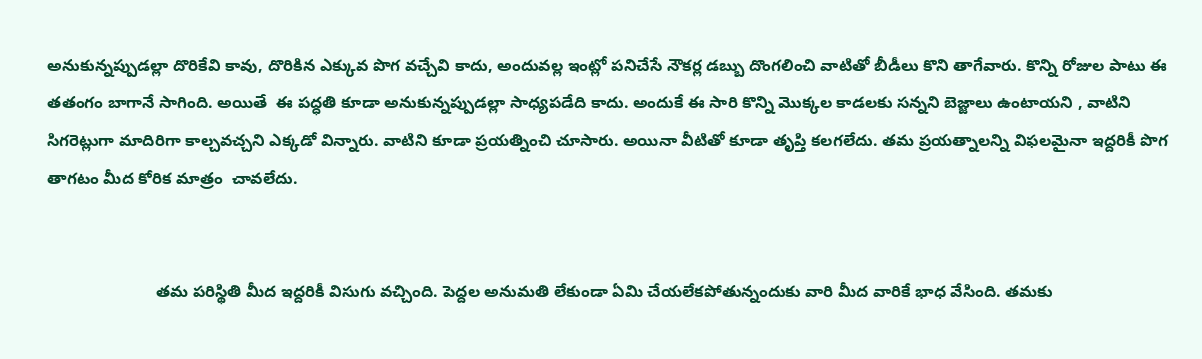అనుకున్నప్పుడల్లా దొరికేవి కావు, దొరికిన ఎక్కువ పొగ వచ్చేవి కాదు, అందువల్ల ఇంట్లో పనిచేసే నౌకర్ల డబ్బు దొంగలించి వాటితో బీడీలు కొని తాగేవారు. కొన్ని రోజుల పాటు ఈ తతంగం బాగానే సాగింది. అయితే  ఈ పద్ధతి కూడా అనుకున్నప్పుడల్లా సాధ్యపడేది కాదు. అందుకే ఈ సారి కొన్ని మొక్కల కాడలకు సన్నని బెజ్జాలు ఉంటాయని , వాటిని సిగరెట్లుగా మాదిరిగా కాల్చవచ్చని ఎక్కడో విన్నారు. వాటిని కూడా ప్రయత్నించి చూసారు. అయినా వీటితో కూడా తృప్తి కలగలేదు. తమ ప్రయత్నాలన్ని విఫలమైనా ఇద్దరికీ పొగ తాగటం మీద కోరిక మాత్రం  చావలేదు.


                        తమ పరిస్థితి మీద ఇద్దరికీ విసుగు వచ్చింది. పెద్దల అనుమతి లేకుండా ఏమి చేయలేకపోతున్నందుకు వారి మీద వారికే భాధ వేసింది. తమకు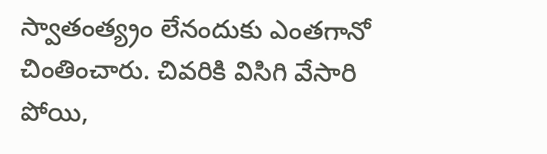స్వాతంత్య్రం లేనందుకు ఎంతగానో చింతించారు. చివరికి విసిగి వేసారి పోయి,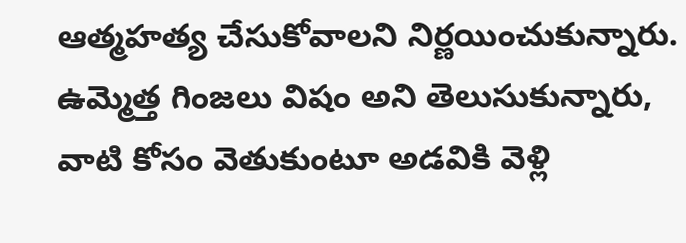ఆత్మహత్య చేసుకోవాలని నిర్ణయించుకున్నారు. ఉమ్మెత్త గింజలు విషం అని తెలుసుకున్నారు, వాటి కోసం వెతుకుంటూ అడవికి వెళ్లి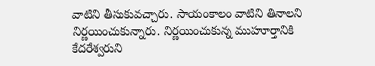వాటిని తీసుకువచ్చారు. సాయంకాలం వాటిని తినాలని నిర్ణయించుకున్నారు. నిర్ణయించుకున్న ముహూర్తానికి కేదరేశ్వరుని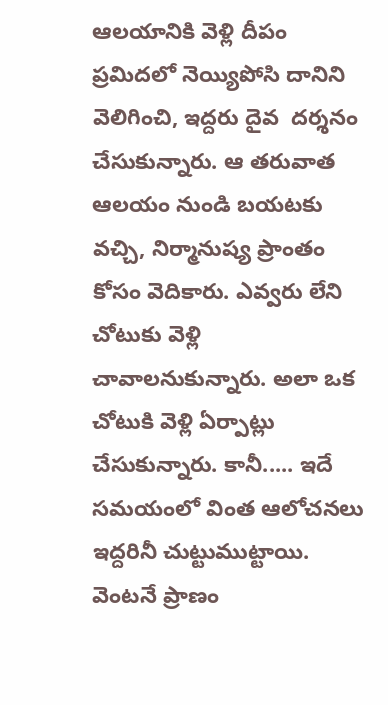ఆలయానికి వెళ్లి దీపం ప్రమిదలో నెయ్యిపోసి దానిని  వెలిగించి, ఇద్దరు దైవ  దర్శనం చేసుకున్నారు. ఆ తరువాత ఆలయం నుండి బయటకు వచ్చి, నిర్మానుష్య ప్రాంతం కోసం వెదికారు. ఎవ్వరు లేని చోటుకు వెళ్లి చావాలనుకున్నారు. అలా ఒక  చోటుకి వెళ్లి ఏర్పాట్లు చేసుకున్నారు. కానీ..... ఇదే సమయంలో వింత ఆలోచనలు ఇద్దరినీ చుట్టుముట్టాయి. వెంటనే ప్రాణం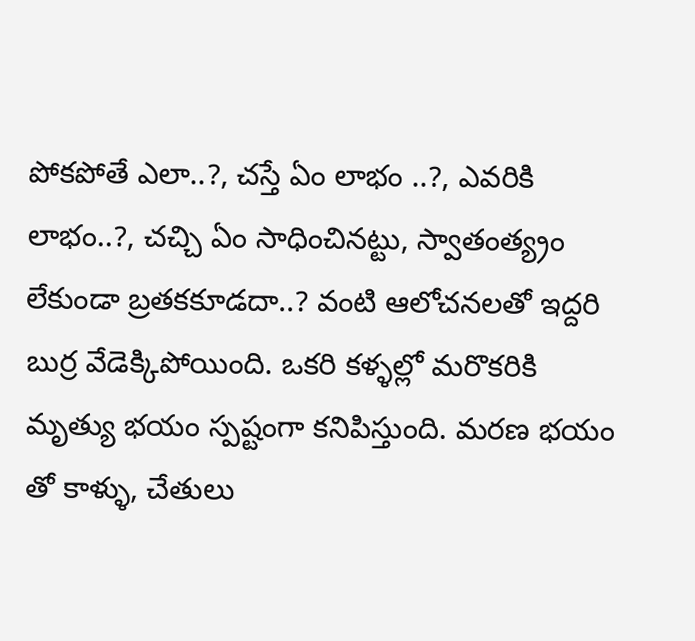పోకపోతే ఎలా..?, చస్తే ఏం లాభం ..?, ఎవరికి లాభం..?, చచ్చి ఏం సాధించినట్టు, స్వాతంత్య్రం లేకుండా బ్రతకకూడదా..? వంటి ఆలోచనలతో ఇద్దరి బుర్ర వేడెక్కిపోయింది. ఒకరి కళ్ళల్లో మరొకరికి మృత్యు భయం స్పష్టంగా కనిపిస్తుంది. మరణ భయం తో కాళ్ళు, చేతులు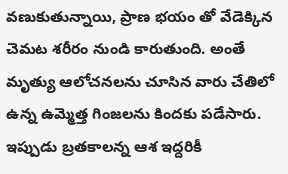వణుకుతున్నాయి, ప్రాణ భయం తో వేడెక్కిన చెమట శరీరం నుండి కారుతుంది. అంతే మృత్యు ఆలోచనలను చూసిన వారు చేతిలో ఉన్న ఉమ్మెత్త గింజలను కిందకు పడేసారు. ఇప్పుడు బ్రతకాలన్న ఆశ ఇద్దరికీ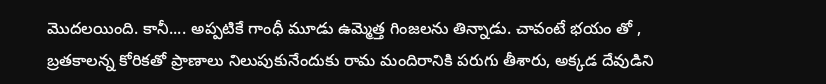మొదలయింది. కానీ.... అప్పటికే గాంధీ మూడు ఉమ్మెత్త గింజలను తిన్నాడు. చావంటే భయం తో , బ్రతకాలన్న కోరికతో ప్రాణాలు నిలుపుకునేందుకు రామ మందిరానికి పరుగు తీశారు, అక్కడ దేవుడిని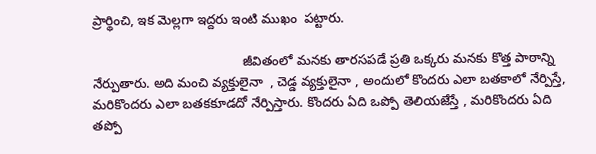ప్రార్థించి, ఇక మెల్లగా ఇద్దరు ఇంటి ముఖం  పట్టారు.

                                         జీవితంలో మనకు తారసపడే ప్రతి ఒక్కరు మనకు కొత్త పాఠాన్ని నేర్పుతారు. అది మంచి వ్యక్తులైనా  , చెడ్డ వ్యక్తులైనా , అందులో కొందరు ఎలా బతకాలో నేర్పిస్తే, మరికొందరు ఎలా బతకకూడదో నేర్పిస్తారు. కొందరు ఏది ఒప్పో తెలియజేస్తే , మరికొందరు ఏది తప్పో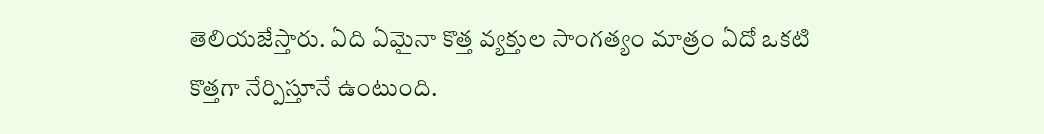తెలియజేస్తారు. ఏది ఏమైనా కొత్త వ్యక్తుల సాంగత్యం మాత్రం ఏదో ఒకటి కొత్తగా నేర్పిస్తూనే ఉంటుంది.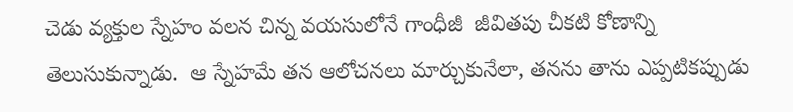చెడు వ్యక్తుల స్నేహం వలన చిన్న వయసులోనే గాంధీజీ  జీవితపు చీకటి కోణాన్ని తెలుసుకున్నాడు.  ఆ స్నేహమే తన ఆలోచనలు మార్చుకునేలా, తనను తాను ఎప్పటికప్పుడు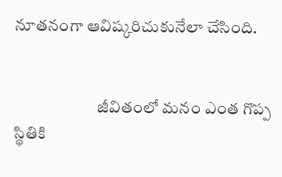నూతనంగా ఆవిష్కరిచుకునేలా చేసింది.


                         జీవితంలో మనం ఎంత గొప్ప స్థితికి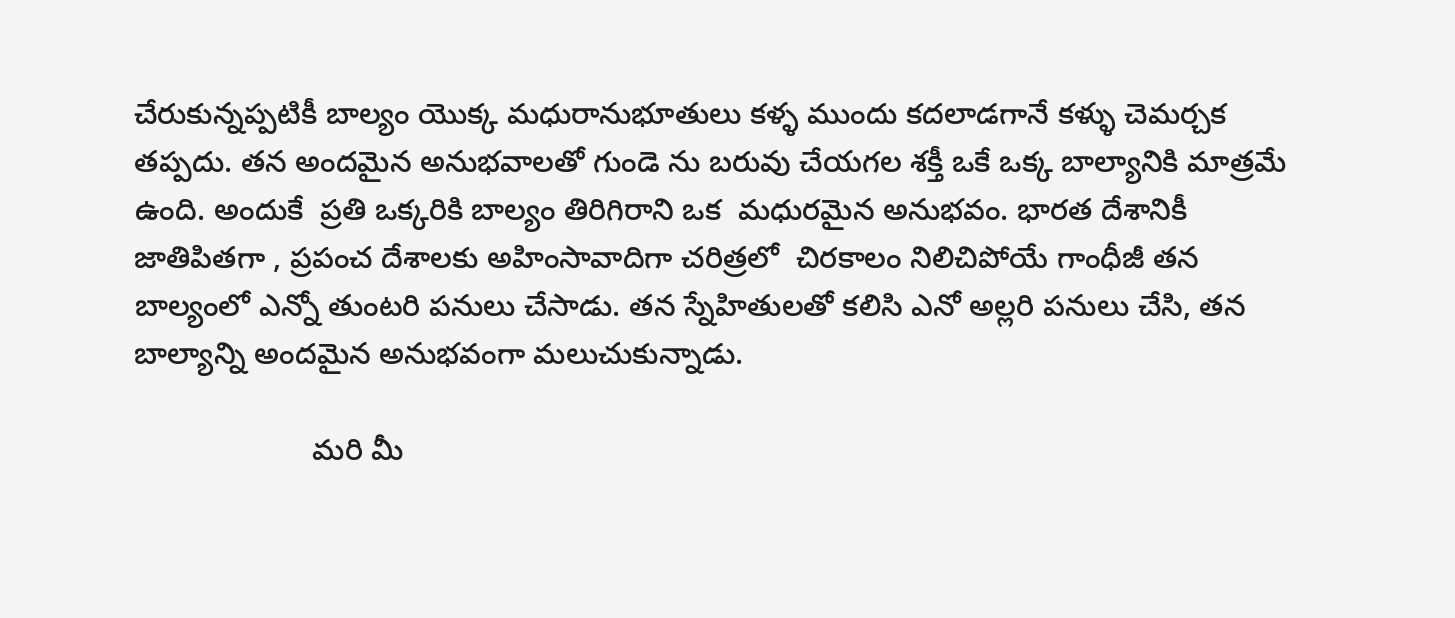చేరుకున్నప్పటికీ బాల్యం యొక్క మధురానుభూతులు కళ్ళ ముందు కదలాడగానే కళ్ళు చెమర్చక తప్పదు. తన అందమైన అనుభవాలతో గుండె ను బరువు చేయగల శక్తీ ఒకే ఒక్క బాల్యానికి మాత్రమే ఉంది. అందుకే  ప్రతి ఒక్కరికి బాల్యం తిరిగిరాని ఒక  మధురమైన అనుభవం. భారత దేశానికీ జాతిపితగా , ప్రపంచ దేశాలకు అహింసావాదిగా చరిత్రలో  చిరకాలం నిలిచిపోయే గాంధీజీ తన బాల్యంలో ఎన్నో తుంటరి పనులు చేసాడు. తన స్నేహితులతో కలిసి ఎనో అల్లరి పనులు చేసి, తన బాల్యాన్ని అందమైన అనుభవంగా మలుచుకున్నాడు.

                     మరి మీ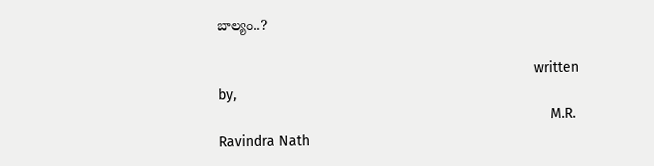బాల్యం..?

                                                                               written by,
                                                                                   M.R. Ravindra Nath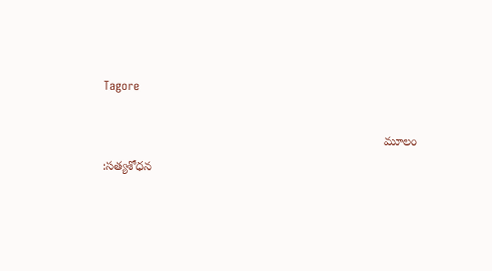Tagore

                                                                                   మూలం :సత్యశోధన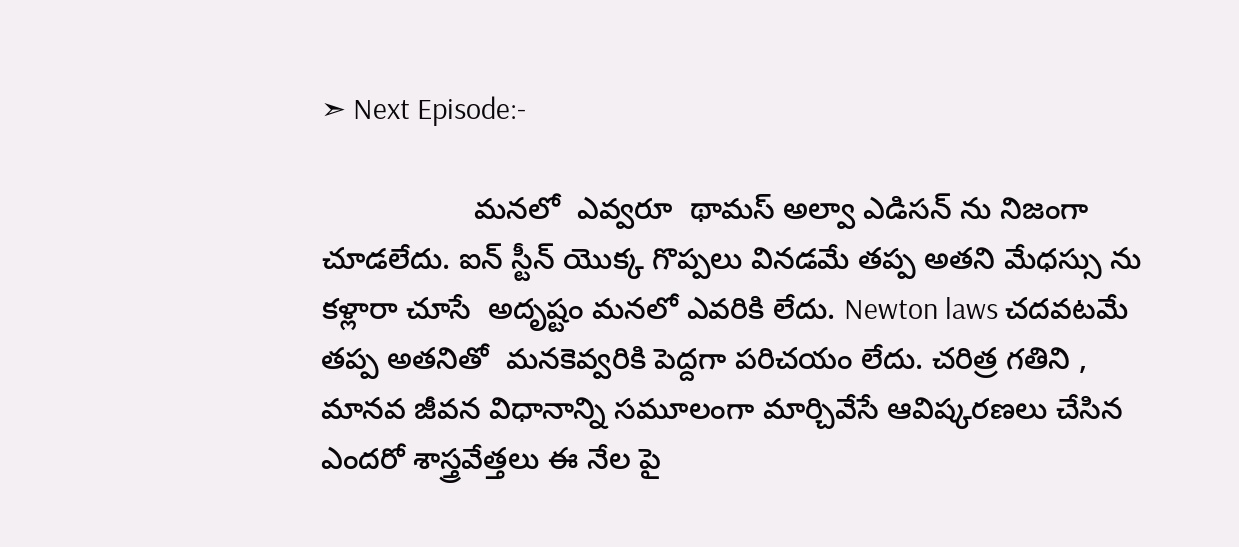➣ Next Episode:-

                  మనలో  ఎవ్వరూ  థామస్ అల్వా ఎడిసన్ ను నిజంగా చూడలేదు. ఐన్ స్టీన్ యొక్క గొప్పలు వినడమే తప్ప అతని మేధస్సు ను కళ్లారా చూసే  అదృష్టం మనలో ఎవరికి లేదు. Newton laws చదవటమే తప్ప అతనితో  మనకెవ్వరికి పెద్దగా పరిచయం లేదు. చరిత్ర గతిని , మానవ జీవన విధానాన్ని సమూలంగా మార్చివేసే ఆవిష్కరణలు చేసిన ఎందరో శాస్త్రవేత్తలు ఈ నేల పై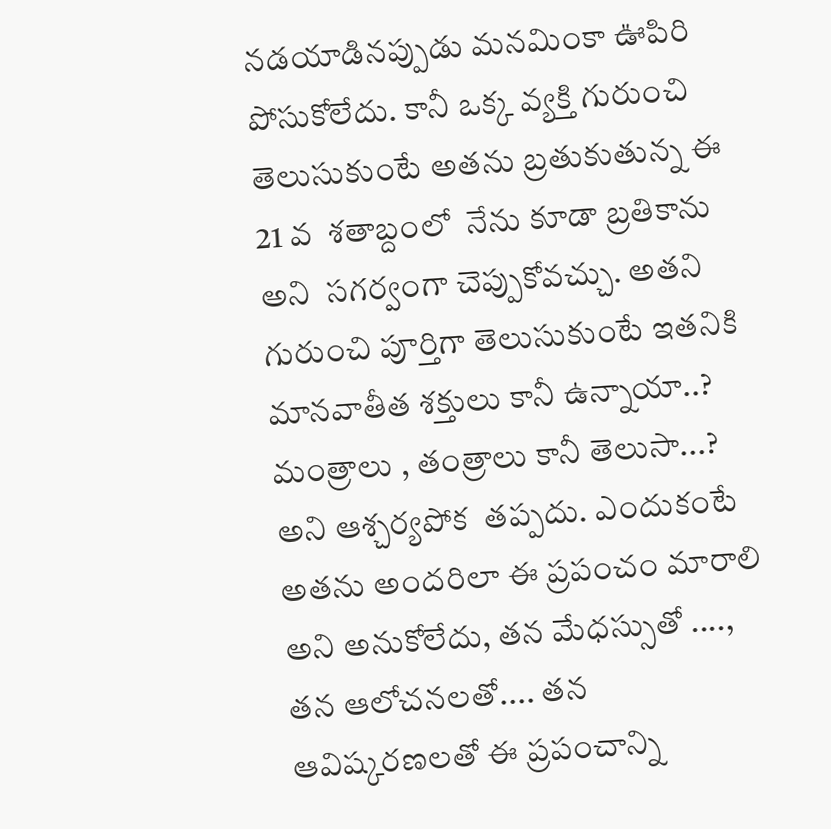నడయాడినప్పుడు మనమింకా ఊపిరి పోసుకోలేదు. కానీ ఒక్క వ్యక్తి గురుంచి తెలుసుకుంటే అతను బ్రతుకుతున్న ఈ 21 వ  శతాబ్దంలో  నేను కూడా బ్రతికాను అని  సగర్వంగా చెప్పుకోవచ్చు. అతని గురుంచి పూర్తిగా తెలుసుకుంటే ఇతనికి మానవాతీత శక్తులు కానీ ఉన్నాయా..? మంత్రాలు , తంత్రాలు కానీ తెలుసా...? అని ఆశ్చర్యపోక  తప్పదు. ఎందుకంటే అతను అందరిలా ఈ ప్రపంచం మారాలి అని అనుకోలేదు, తన మేధస్సుతో ...., తన ఆలోచనలతో.... తన ఆవిష్కరణలతో ఈ ప్రపంచాన్ని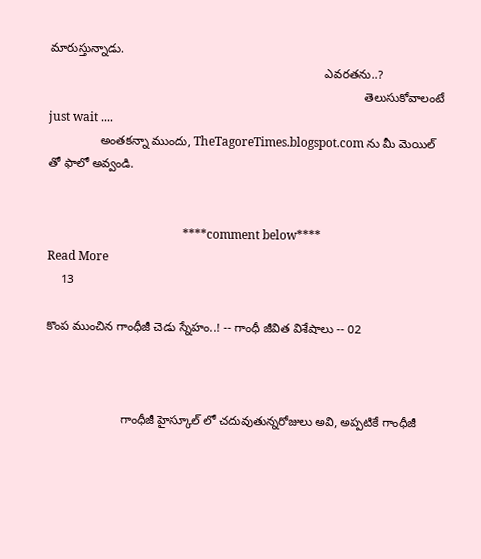మారుస్తున్నాడు.
                                                                                 ఎవరతను..?
                                                                                             తెలుసుకోవాలంటే
just wait ....
               అంతకన్నా ముందు, TheTagoreTimes.blogspot.com ను మీ మెయిల్ తో ఫాలో అవ్వండి.


                                             ****comment below****
Read More
    13

కొంప ముంచిన గాంధీజీ చెడు స్నేహం..! -- గాంధీ జీవిత విశేషాలు -- 02



                      గాంధీజీ హైస్కూల్ లో చదువుతున్నరోజులు అవి, అప్పటికే గాంధీజీ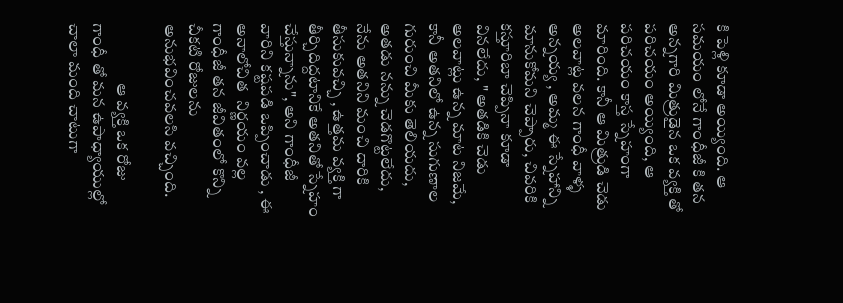కి పెళ్లి కూడా అయ్యింది. ఆ సమయం లోనే గాంధీజీ కి తన అన్నగారి మిత్రుడైన ఒక వ్యక్తి తో పరిచయం అయ్యింది, ఆ పరిచయం కాస్త స్నేహంగా మారింది. కానీ ఆ మిత్రుడి చెడు  అలవాట్ల వలన గాంధీ వాళ్ళ అన్నయ్య , అమ్మ ఈ స్నేహాన్ని మానుకోమని చెప్పారు, చివరికి కస్తూరిబా చెప్పినా కూడా వినలేదు, " అతడికి చెడు అలవాట్లు ఉన్న మాట నిజమే, కానీ అతనిలో ఉన్న సుగుణాల గురుంచి మీకు తెలియదు, అతడు నన్ను చెడగొట్టలేదు, నేను అతనిని మంచి దారికి తీసుకువచ్చి , ఉత్తమ వ్యక్తి గా తీర్చిదిద్దటానికే అతనితో స్నేహం చేస్తున్నాను", అని గాంధీజీ వారిని కష్టపడి ఒప్పించాడు , ఈ అనాలోచిత  నిర్ణయం వల్ల  గాంధీజీ తన జీవితంలో కొన్ని  చీకటి రోజులను అనుభవించవలసి వచ్చింది.

                  ఆ వ్యక్తి ఒక రోజు గాంధీ తో మన ఉపాధ్యాయుల్లో చాలా మంది చాటుగా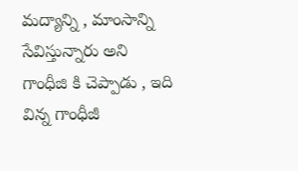మద్యాన్ని , మాంసాన్ని సేవిస్తున్నారు అని గాంధీజి కి చెప్పాడు , ఇది విన్న గాంధీజీ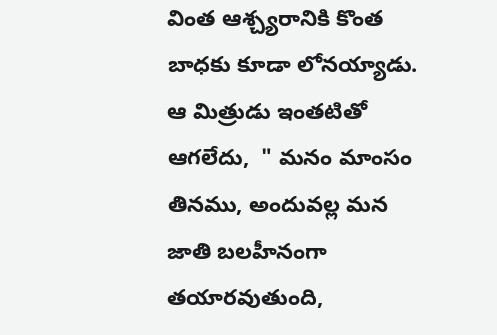వింత ఆశ్చ్యరానికి కొంత బాధకు కూడా లోనయ్యాడు. ఆ మిత్రుడు ఇంతటితో ఆగలేదు,  " మనం మాంసం తినము, అందువల్ల మన జాతి బలహీనంగా తయారవుతుంది,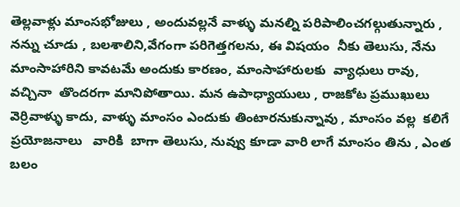తెల్లవాళ్లు మాంసభోజులు , అందువల్లనే వాళ్ళు మనల్ని పరిపాలించగల్గుతున్నారు , నన్ను చూడు , బలశాలిని,వేగంగా పరిగెత్తగలను, ఈ విషయం  నీకు తెలుసు, నేను మాంసాహారిని కావటమే అందుకు కారణం, మాంసాహారులకు  వ్యాధులు రావు, వచ్చినా  తొందరగా మానిపోతాయి. మన ఉపాధ్యాయులు , రాజకోట ప్రముఖులు వెర్రివాళ్ళు కాదు, వాళ్ళు మాంసం ఎందుకు తింటారనుకున్నావు , మాంసం వల్ల  కలిగే ప్రయోజనాలు   వారికి  బాగా తెలుసు, నువ్వు కూడా వారి లాగే మాంసం తిను , ఎంత బలం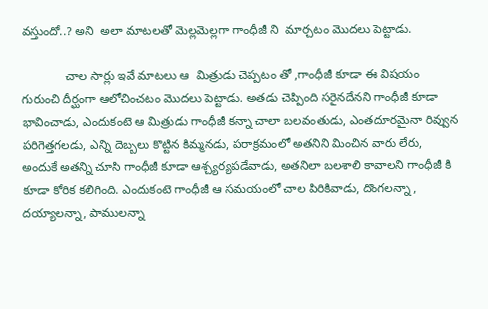వస్తుందో..? అని  అలా మాటలతో మెల్లమెల్లగా గాంధీజీ ని  మార్చటం మొదలు పెట్టాడు.

             చాల సార్లు ఇవే మాటలు ఆ  మిత్రుడు చెప్పటం తో ,గాంధీజీ కూడా ఈ విషయం గురుంచి దీర్ఘంగా ఆలోచించటం మొదలు పెట్టాడు. అతడు చెప్పింది సరైనదేనని గాంధీజీ కూడా భావించాడు, ఎందుకంటె ఆ మిత్రుడు గాంధీజీ కన్నా చాలా బలవంతుడు, ఎంతదూరమైనా రివ్వున పరిగెత్తగలడు, ఎన్ని దెబ్బలు కొట్టిన కిమ్మనడు, పరాక్రమంలో అతనిని మించిన వారు లేరు, అందుకే అతన్ని చూసి గాంధీజీ కూడా ఆశ్చ్యర్యపడేవాడు, అతనిలా బలశాలి కావాలని గాంధీజీ కి కూడా కోరిక కలిగింది. ఎందుకంటె గాంధీజీ ఆ సమయంలో చాల పిరికివాడు, దొంగలన్నా , దయ్యాలన్నా, పాములన్నా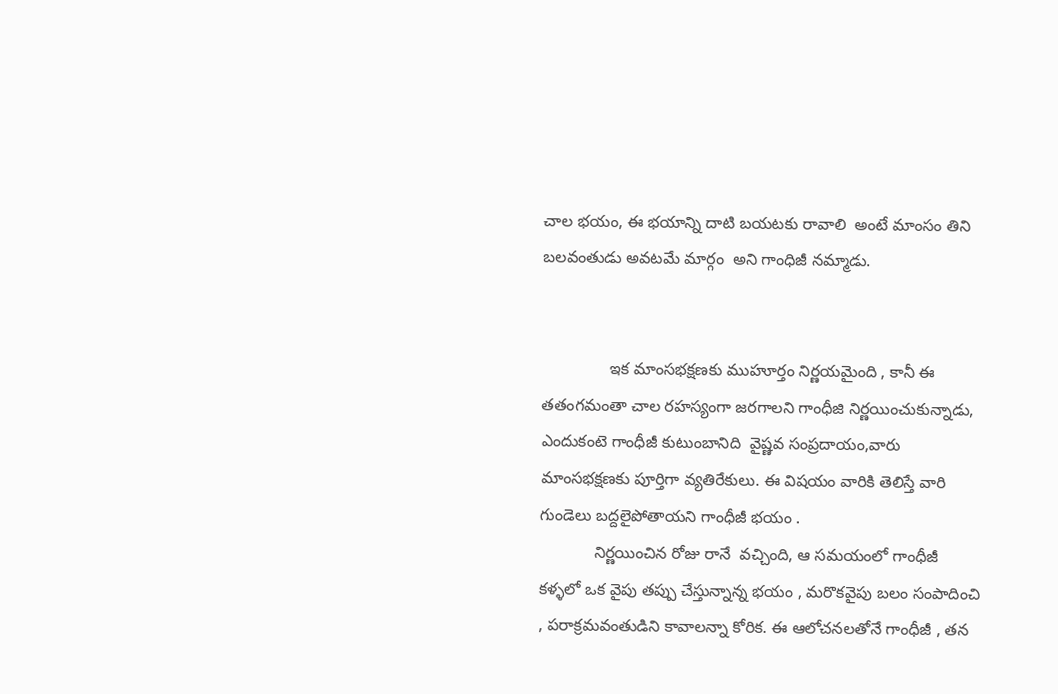చాల భయం, ఈ భయాన్ని దాటి బయటకు రావాలి  అంటే మాంసం తిని బలవంతుడు అవటమే మార్గం  అని గాంధిజీ నమ్మాడు.


               ఇక మాంసభక్షణకు ముహూర్తం నిర్ణయమైంది , కానీ ఈ తతంగమంతా చాల రహస్యంగా జరగాలని గాంధీజి నిర్ణయించుకున్నాడు, ఎందుకంటె గాంధీజీ కుటుంబానిది  వైష్ణవ సంప్రదాయం,వారు మాంసభక్షణకు పూర్తిగా వ్యతిరేకులు. ఈ విషయం వారికి తెలిస్తే వారి గుండెలు బద్దలైపోతాయని గాంధీజీ భయం .
            నిర్ణయించిన రోజు రానే  వచ్చింది, ఆ సమయంలో గాంధీజీ కళ్ళలో ఒక వైపు తప్పు చేస్తున్నాన్న భయం , మరొకవైపు బలం సంపాదించి , పరాక్రమవంతుడిని కావాలన్నా కోరిక. ఈ ఆలోచనలతోనే గాంధీజీ , తన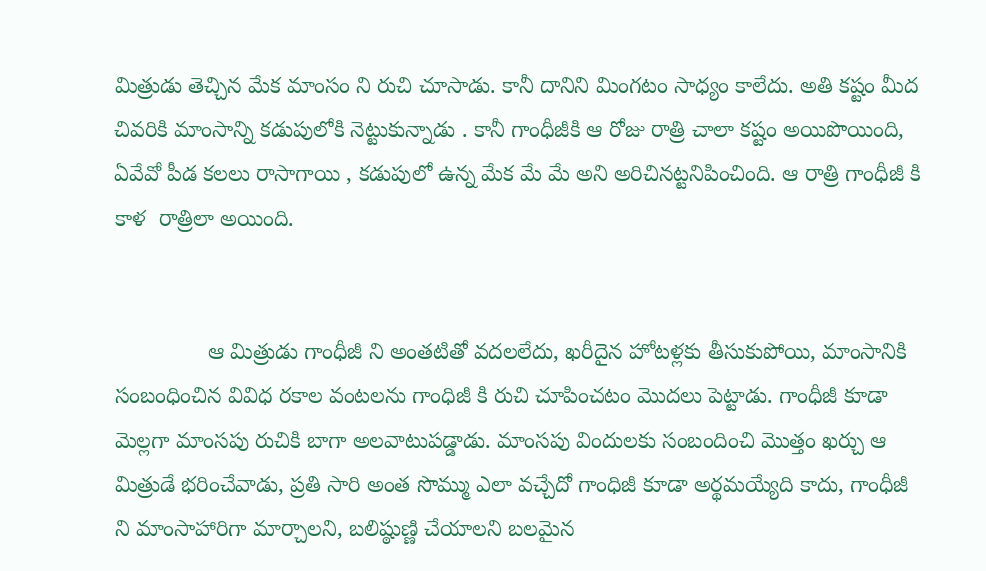మిత్రుడు తెచ్చిన మేక మాంసం ని రుచి చూసాడు. కానీ దానిని మింగటం సాధ్యం కాలేదు. అతి కష్టం మీద చివరికి మాంసాన్ని కడుపులోకి నెట్టుకున్నాడు . కానీ గాంధీజీకి ఆ రోజు రాత్రి చాలా కష్టం అయిపొయింది, ఏవేవో పీడ కలలు రాసాగాయి , కడుపులో ఉన్న మేక మే మే అని అరిచినట్టనిపించింది. ఆ రాత్రి గాంధీజీ కి కాళ  రాత్రిలా అయింది.


               ఆ మిత్రుడు గాంధీజీ ని అంతటితో వదలలేదు, ఖరీదైన హోటళ్లకు తీసుకుపోయి, మాంసానికి సంబంధించిన వివిధ రకాల వంటలను గాంధిజీ కి రుచి చూపించటం మొదలు పెట్టాడు. గాంధీజీ కూడా మెల్లగా మాంసపు రుచికి బాగా అలవాటుపడ్డాడు. మాంసపు విందులకు సంబందించి మొత్తం ఖర్చు ఆ మిత్రుడే భరించేవాడు, ప్రతి సారి అంత సొమ్ము ఎలా వచ్చేదో గాంధిజీ కూడా అర్థమయ్యేది కాదు, గాంధీజీ  ని మాంసాహారిగా మార్చాలని, బలిష్ఠుణ్ణి చేయాలని బలమైన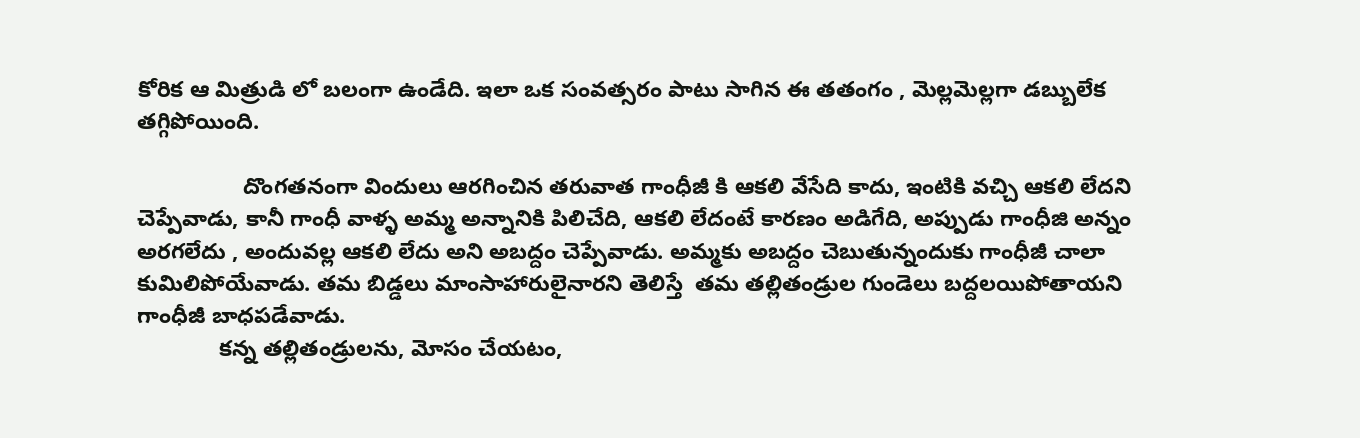కోరిక ఆ మిత్రుడి లో బలంగా ఉండేది. ఇలా ఒక సంవత్సరం పాటు సాగిన ఈ తతంగం , మెల్లమెల్లగా డబ్బులేక తగ్గిపోయింది.

                 దొంగతనంగా విందులు ఆరగించిన తరువాత గాంధీజీ కి ఆకలి వేసేది కాదు, ఇంటికి వచ్చి ఆకలి లేదని చెప్పేవాడు, కానీ గాంధీ వాళ్ళ అమ్మ అన్నానికి పిలిచేది, ఆకలి లేదంటే కారణం అడిగేది, అప్పుడు గాంధీజి అన్నం అరగలేదు , అందువల్ల ఆకలి లేదు అని అబద్దం చెప్పేవాడు. అమ్మకు అబద్దం చెబుతున్నందుకు గాంధీజీ చాలా కుమిలిపోయేవాడు. తమ బిడ్డలు మాంసాహారులైనారని తెలిస్తే  తమ తల్లితండ్రుల గుండెలు బద్దలయిపోతాయని గాంధీజీ బాధపడేవాడు.
             కన్న తల్లితండ్రులను, మోసం చేయటం,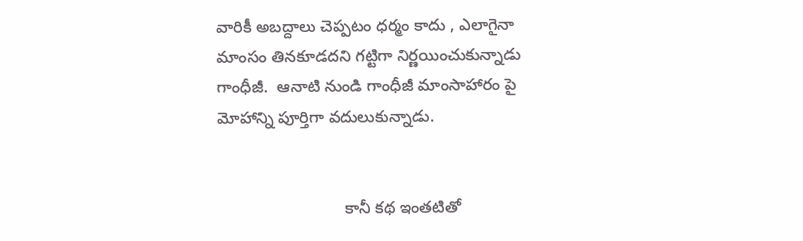వారికీ అబద్దాలు చెప్పటం ధర్మం కాదు , ఎలాగైనా మాంసం తినకూడదని గట్టిగా నిర్ణయించుకున్నాడు గాంధీజీ.  ఆనాటి నుండి గాంధీజీ మాంసాహారం పై మోహాన్ని పూర్తిగా వదులుకున్నాడు.


                            కానీ కథ ఇంతటితో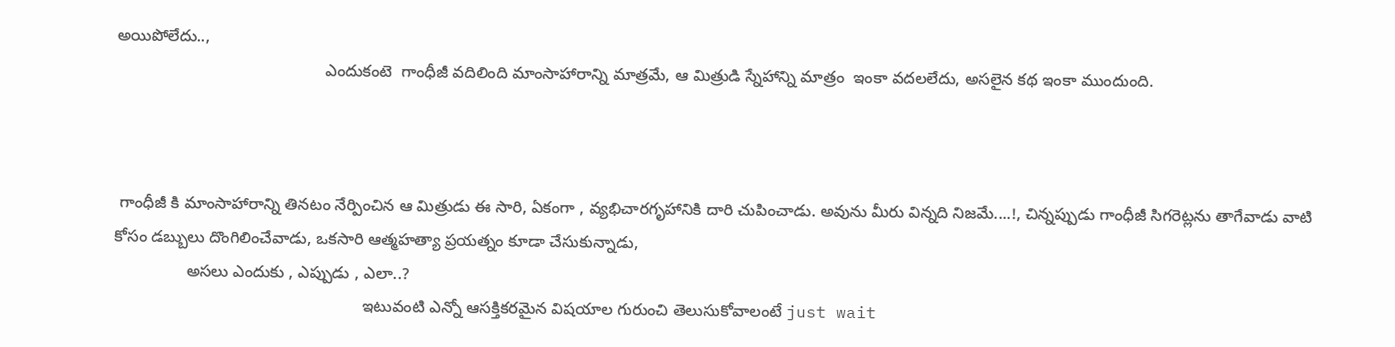అయిపోలేదు..,
                                              ఎందుకంటె  గాంధీజీ వదిలింది మాంసాహారాన్ని మాత్రమే, ఆ మిత్రుడి స్నేహాన్ని మాత్రం  ఇంకా వదలలేదు, అసలైన కథ ఇంకా ముందుంది.



 గాంధీజీ కి మాంసాహారాన్ని తినటం నేర్పించిన ఆ మిత్రుడు ఈ సారి, ఏకంగా , వ్యభిచారగృహానికి దారి చుపించాడు. అవును మీరు విన్నది నిజమే....!, చిన్నప్పుడు గాంధీజీ సిగరెట్లను తాగేవాడు వాటి కోసం డబ్బులు దొంగిలించేవాడు, ఒకసారి ఆత్మహత్యా ప్రయత్నం కూడా చేసుకున్నాడు,
                అసలు ఎందుకు , ఎప్పుడు , ఎలా..?
                                                       ఇటువంటి ఎన్నో ఆసక్తికరమైన విషయాల గురుంచి తెలుసుకోవాలంటే just wait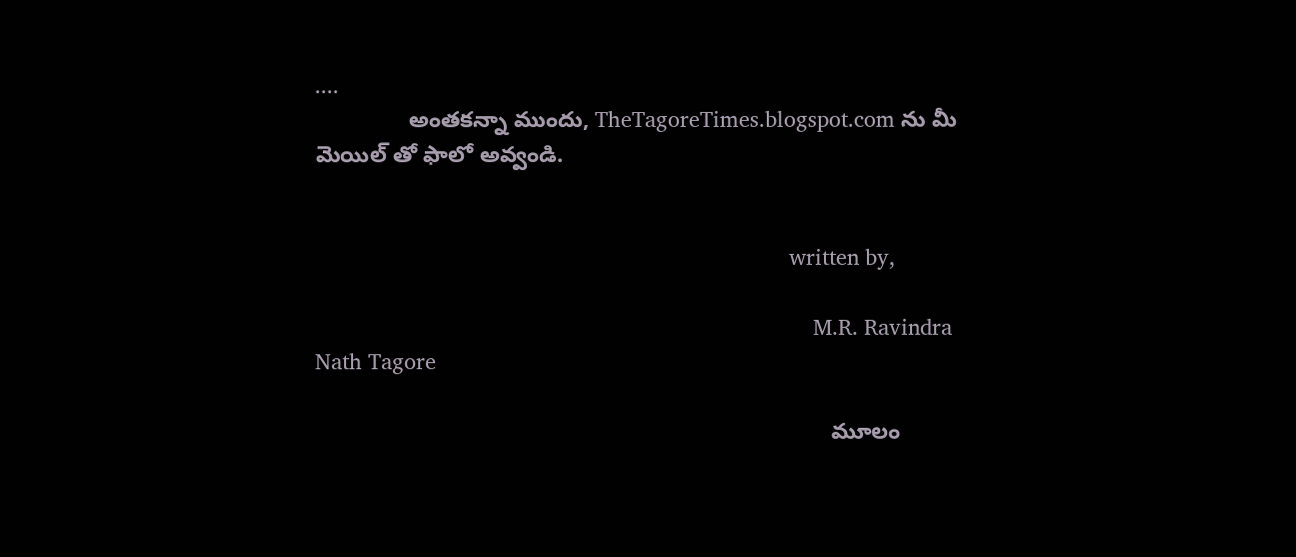....
               అంతకన్నా ముందు, TheTagoreTimes.blogspot.com ను మీ మెయిల్ తో ఫాలో అవ్వండి.


                                                                               written by,

                                                                                   M.R. Ravindra Nath Tagore

                                                                                   మూలం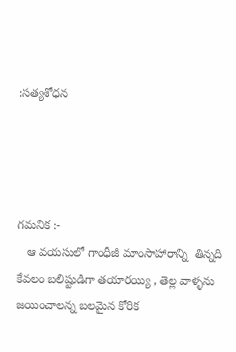:సత్యశోధన




గమనిక :-
   ఆ వయసులో గాంధీజీ మాంసాహారాన్ని  తిన్నది కేవలం బలిష్టుడిగా తయారయ్యి , తెల్ల వాళ్ళను జయించాలన్న బలమైన కోరిక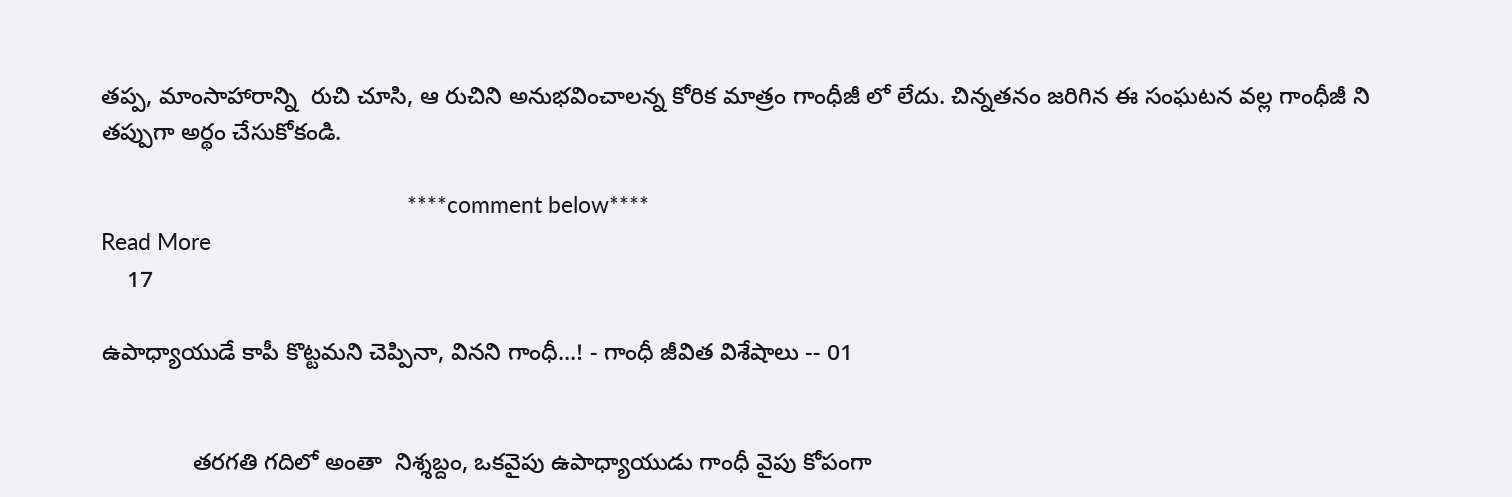తప్ప, మాంసాహారాన్ని  రుచి చూసి, ఆ రుచిని అనుభవించాలన్న కోరిక మాత్రం గాంధీజీ లో లేదు. చిన్నతనం జరిగిన ఈ సంఘటన వల్ల గాంధీజీ ని తప్పుగా అర్థం చేసుకోకండి.

                                                   ****comment below****
Read More
    17

ఉపాధ్యాయుడే కాపీ కొట్టమని చెప్పినా, వినని గాంధీ...! - గాంధీ జీవిత విశేషాలు -- 01


              తరగతి గదిలో అంతా  నిశ్శబ్దం, ఒకవైపు ఉపాధ్యాయుడు గాంధీ వైపు కోపంగా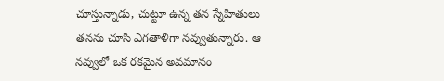చూస్తున్నాడు, చుట్టూ ఉన్న తన స్నేహితులు తనను చూసి ఎగతాళిగా నవ్వుతున్నారు. ఆ నవ్వులో ఒక రకమైన అవమానం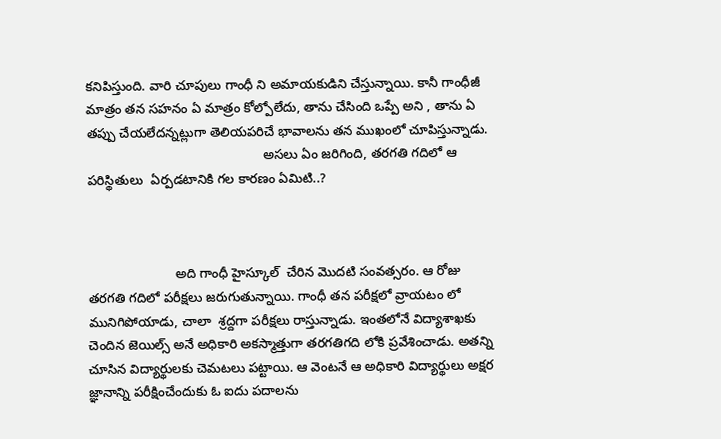కనిపిస్తుంది. వారి చూపులు గాంధీ ని అమాయకుడిని చేస్తున్నాయి. కానీ గాంధీజీ మాత్రం తన సహనం ఏ మాత్రం కోల్పోలేదు, తాను చేసింది ఒప్పే అని , తాను ఏ తప్పు చేయలేదన్నట్లుగా తెలియపరిచే భావాలను తన ముఖంలో చూపిస్తున్నాడు.
                                                అసలు ఏం జరిగింది, తరగతి గదిలో ఆ పరిస్థితులు  ఏర్పడటానికి గల కారణం ఏమిటి..?



                        అది గాంధీ హైస్కూల్  చేరిన మొదటి సంవత్సరం. ఆ రోజు తరగతి గదిలో పరీక్షలు జరుగుతున్నాయి. గాంధీ తన పరీక్షలో వ్రాయటం లో మునిగిపోయాడు, చాలా  శ్రద్దగా పరీక్షలు రాస్తున్నాడు. ఇంతలోనే విద్యాశాఖకు చెందిన జెయిల్స్ అనే అధికారి అకస్మాత్తుగా తరగతిగది లోకి ప్రవేశించాడు. అతన్ని చూసిన విద్యార్థులకు చెమటలు పట్టాయి. ఆ వెంటనే ఆ అధికారి విద్యార్థులు అక్షర జ్ఞానాన్ని పరీక్షించేందుకు ఓ ఐదు పదాలను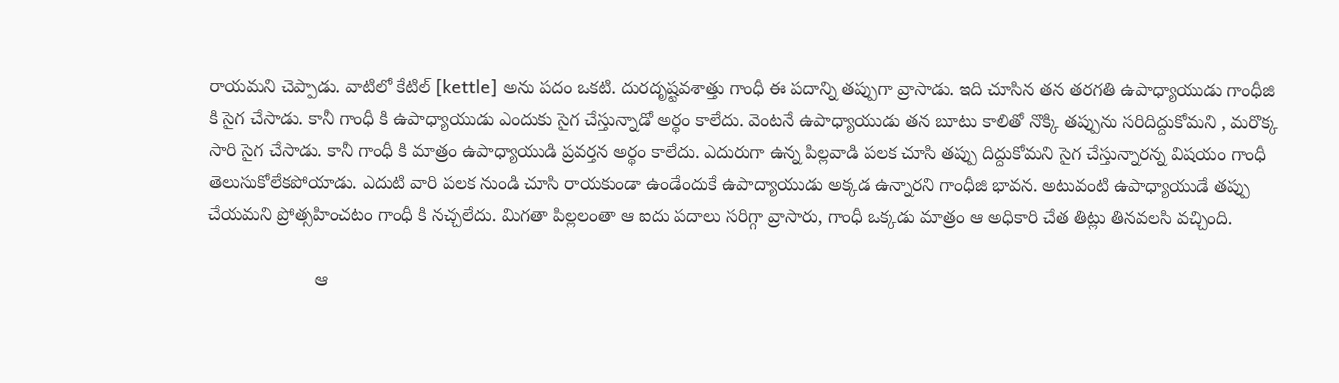రాయమని చెప్పాడు. వాటిలో కేటిల్ [kettle] అను పదం ఒకటి. దురదృష్టవశాత్తు గాంధీ ఈ పదాన్ని తప్పుగా వ్రాసాడు. ఇది చూసిన తన తరగతి ఉపాధ్యాయుడు గాంధీజి  కి సైగ చేసాడు. కానీ గాంధీ కి ఉపాధ్యాయుడు ఎందుకు సైగ చేస్తున్నాడో అర్థం కాలేదు. వెంటనే ఉపాధ్యాయుడు తన బూటు కాలితో నొక్కి తప్పును సరిదిద్దుకోమని , మరొక్క సారి సైగ చేసాడు. కానీ గాంధీ కి మాత్రం ఉపాధ్యాయుడి ప్రవర్తన అర్థం కాలేదు. ఎదురుగా ఉన్న పిల్లవాడి పలక చూసి తప్పు దిద్దుకోమని సైగ చేస్తున్నారన్న విషయం గాంధీ తెలుసుకోలేకపోయాడు. ఎదుటి వారి పలక నుండి చూసి రాయకుండా ఉండేందుకే ఉపాద్యాయుడు అక్కడ ఉన్నారని గాంధీజి భావన. అటువంటి ఉపాధ్యాయుడే తప్పు చేయమని ప్రోత్సహించటం గాంధీ కి నచ్చలేదు. మిగతా పిల్లలంతా ఆ ఐదు పదాలు సరిగ్గా వ్రాసారు, గాంధీ ఒక్కడు మాత్రం ఆ అధికారి చేత తిట్లు తినవలసి వచ్చింది.

                     ఆ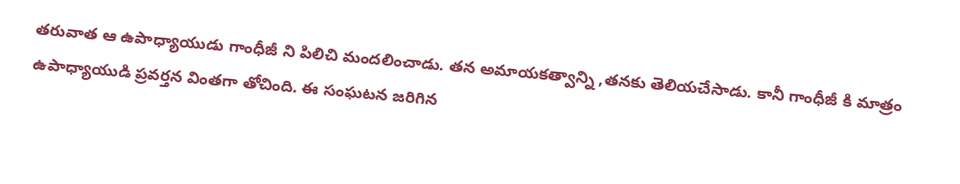తరువాత ఆ ఉపాధ్యాయుడు గాంధీజీ ని పిలిచి మందలించాడు. తన అమాయకత్వాన్ని ,తనకు తెలియచేసాడు. కానీ గాంధీజీ కి మాత్రం ఉపాధ్యాయుడి ప్రవర్తన వింతగా తోచింది. ఈ సంఘటన జరిగిన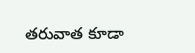తరువాత కూడా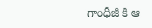గాంధీజీ కి ఆ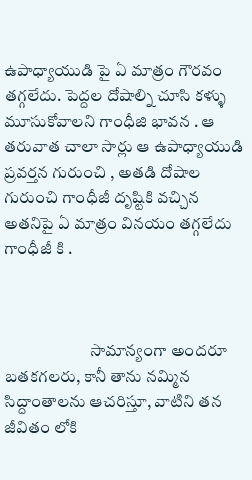ఉపాధ్యాయుడి పై ఏ మాత్రం గౌరవం తగ్గలేదు. పెద్దల దోషాల్ని చూసి కళ్ళు    మూసుకోవాలని గాంధీజి భావన . ఆ తరువాత చాలా సార్లు ఆ ఉపాధ్యాయుడి ప్రవర్తన గురుంచి , అతడి దోషాల గురుంచి గాంధీజీ దృష్టికి వచ్చిన అతనిపై ఏ మాత్రం వినయం తగ్గలేదు గాంధీజీ కి .



                          సామాన్యంగా అందరూ  బతకగలరు, కానీ తాను నమ్మిన సిద్దాంతాలను ఆచరిస్తూ, వాటిని తన జీవితం లోకి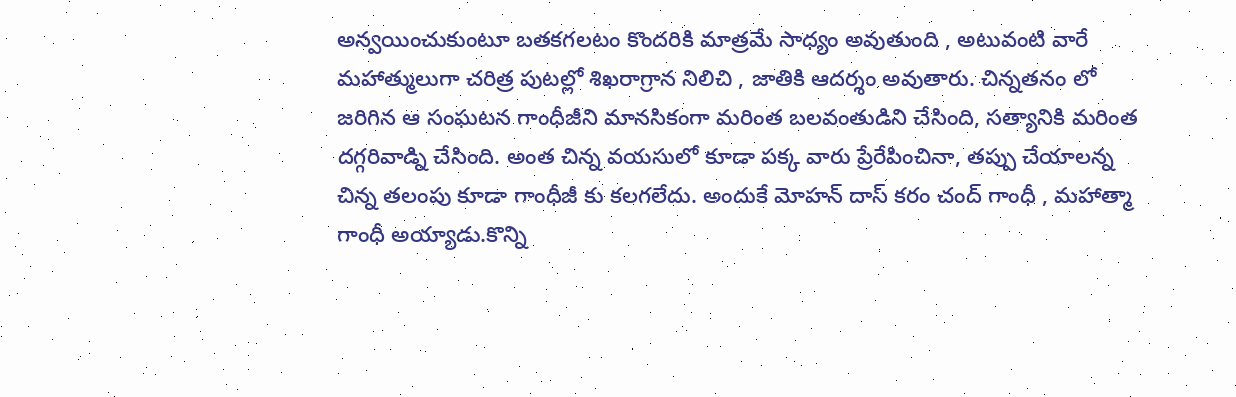అన్వయించుకుంటూ బతకగలటం కొందరికి మాత్రమే సాధ్యం అవుతుంది , అటువంటి వారే మహాత్ములుగా చరిత్ర పుటల్లో శిఖరాగ్రాన నిలిచి , జాతికి ఆదర్శం అవుతారు. చిన్నతనం లో జరిగిన ఆ సంఘటన గాంధీజీని మానసికంగా మరింత బలవంతుడిని చేసింది, సత్యానికి మరింత దగ్గరివాడ్ని చేసింది. అంత చిన్న వయసులో కూడా పక్క వారు ప్రేరేపించినా, తప్పు చేయాలన్న చిన్న తలంపు కూడా గాంధీజీ కు కలగలేదు. అందుకే మోహన్ దాస్ కరం చంద్ గాంధీ , మహాత్మా గాంధీ అయ్యాడు.కొన్ని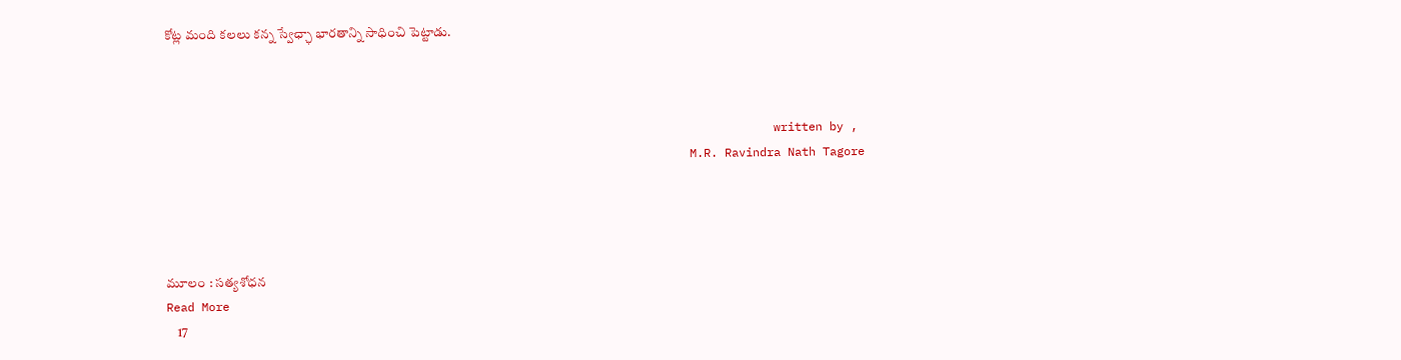కోట్ల మంది కలలు కన్న స్వేఛ్ఛా భారతాన్ని సాధించి పెట్టాడు.



                                                                                       written by ,
                                                                           M.R. Ravindra Nath Tagore




మూలం : సత్యశోధన
Read More
    17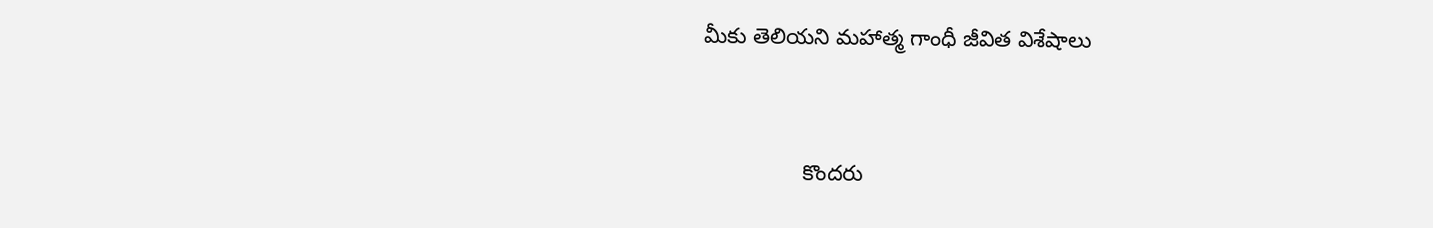మీకు తెలియని మహాత్మ గాంధీ జీవిత విశేషాలు


                కొందరు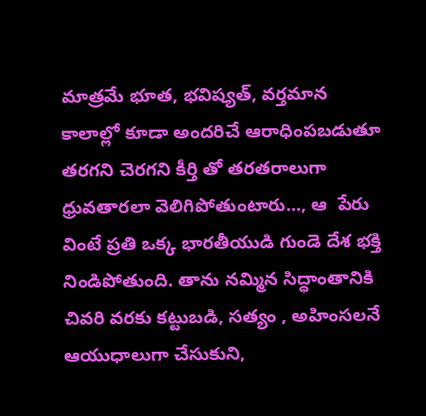మాత్రమే భూత, భవిష్యత్, వర్తమాన కాలాల్లో కూడా అందరిచే ఆరాధింపబడుతూ తరగని చెరగని కీర్తి తో తరతరాలుగా  ధ్రువతారలా వెలిగిపోతుంటారు..., ఆ  పేరు వింటే ప్రతి ఒక్క భారతీయుడి గుండె దేశ భక్తి నిండిపోతుంది. తాను నమ్మిన సిద్ధాంతానికి చివరి వరకు కట్టుబడి, సత్యం , అహింసలనే ఆయుధాలుగా చేసుకుని,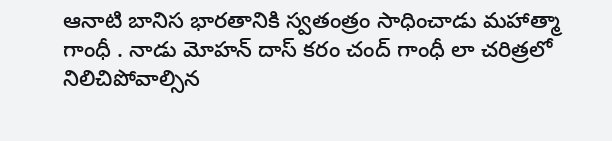ఆనాటి బానిస భారతానికి స్వతంత్రం సాధించాడు మహాత్మా గాంధీ . నాడు మోహన్ దాస్ కరం చంద్ గాంధీ లా చరిత్రలో నిలిచిపోవాల్సిన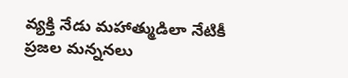వ్యక్తి నేడు మహాత్ముడిలా నేటికీ  ప్రజల మన్ననలు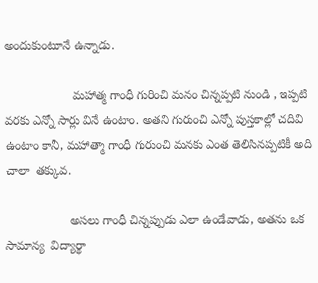అందుకుంటూనే ఉన్నాడు.

                    మహాత్మ గాంధీ గురించి మనం చిన్నప్పటి నుండి , ఇప్పటి వరకు ఎన్నో సార్లు వినే ఉంటాం. అతని గురుంచి ఎన్నో పుస్తకాల్లో చదివి ఉంటాం కానీ, మహాత్మా గాంధీ గురుంచి మనకు ఎంత తెలిసినప్పటికీ అది చాలా  తక్కువ.

                   అసలు గాంధీ చిన్నప్పుడు ఎలా ఉండేవాడు, అతను ఒక సామాన్య  విద్యార్థా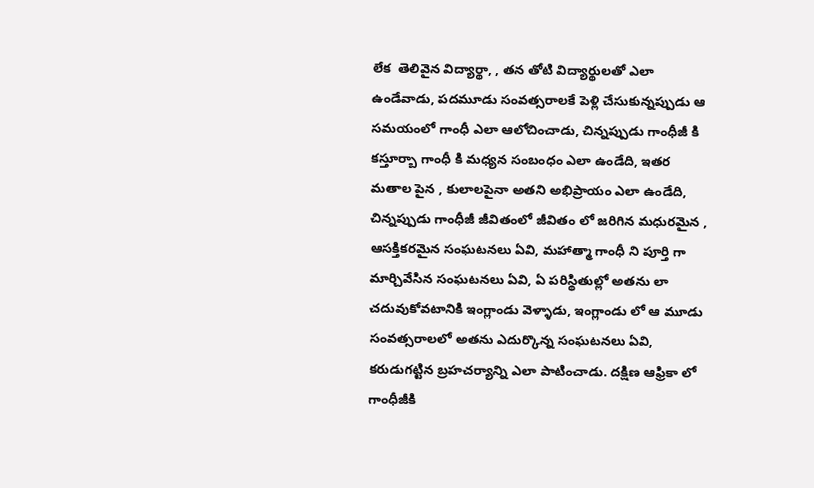లేక  తెలివైన విద్యార్థా, , తన తోటి విద్యార్థులతో ఎలా ఉండేవాడు, పదమూడు సంవత్సరాలకే పెళ్లి చేసుకున్నప్పుడు ఆ సమయంలో గాంధీ ఎలా ఆలోచించాడు, చిన్నప్పుడు గాంధీజీ కి కస్తూర్బా గాంధీ కి మధ్యన సంబంధం ఎలా ఉండేది, ఇతర మతాల పైన , కులాలపైనా అతని అభిప్రాయం ఎలా ఉండేది, చిన్నప్పుడు గాంధీజీ జీవితంలో జీవితం లో జరిగిన మధురమైన , ఆసక్తికరమైన సంఘటనలు ఏవి, మహాత్మా గాంధీ ని పూర్తి గా మార్చివేసిన సంఘటనలు ఏవి, ఏ పరిస్థితుల్లో అతను లా చదువుకోవటానికి ఇంగ్లాండు వెళ్ళాడు, ఇంగ్లాండు లో ఆ మూడు సంవత్సరాలలో అతను ఎదుర్కొన్న సంఘటనలు ఏవి, కరుడుగట్టిన బ్రహచర్యాన్ని ఎలా పాటించాడు. దక్షిణ ఆఫ్రికా లో గాంధీజీకి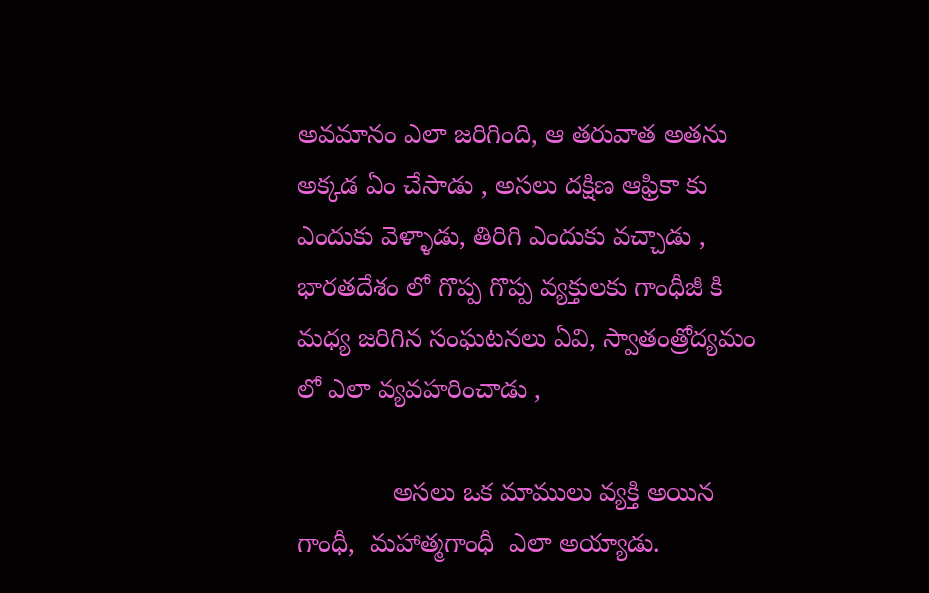అవమానం ఎలా జరిగింది, ఆ తరువాత అతను అక్కడ ఏం చేసాడు , అసలు దక్షిణ ఆఫ్రికా కు ఎందుకు వెళ్ళాడు, తిరిగి ఎందుకు వచ్చాడు , భారతదేశం లో గొప్ప గొప్ప వ్యక్తులకు గాంధీజీ కి మధ్య జరిగిన సంఘటనలు ఏవి, స్వాతంత్రోద్యమం లో ఎలా వ్యవహరించాడు ,

             అసలు ఒక మాములు వ్యక్తి అయిన గాంధీ,  మహాత్మగాంధీ  ఎలా అయ్యాడు.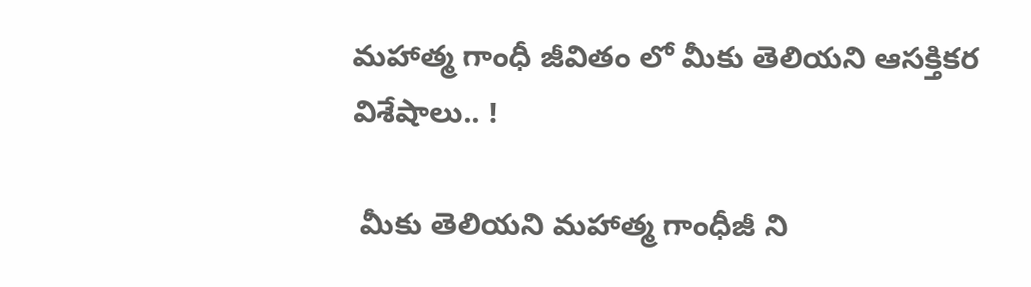మహాత్మ గాంధీ జీవితం లో మీకు తెలియని ఆసక్తికర విశేషాలు.. !

 మీకు తెలియని మహాత్మ గాంధీజీ ని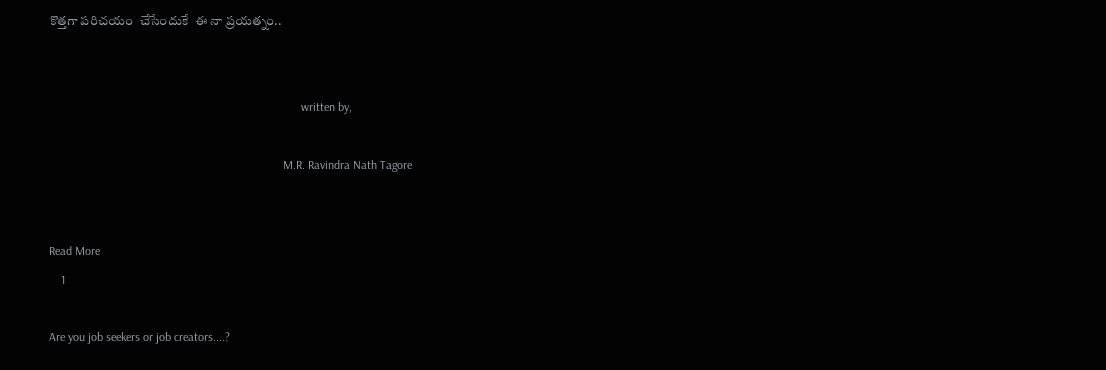కొత్తగా పరిచయం  చేసేందుకే  ఈ నా ప్రయత్నం..


                                                                                    written by,

                                                                              M.R. Ravindra Nath Tagore


Read More
    1

Are you job seekers or job creators....?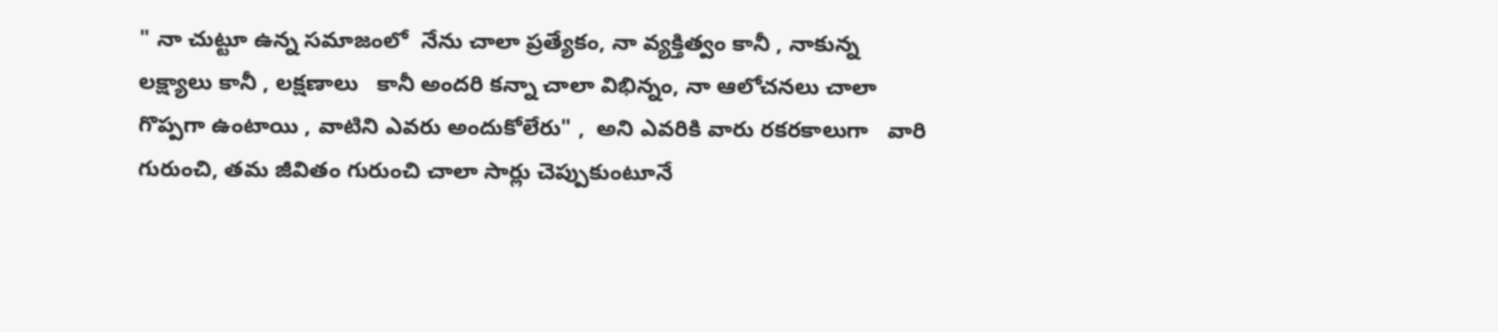" నా చుట్టూ ఉన్న సమాజంలో  నేను చాలా ప్రత్యేకం, నా వ్యక్తిత్వం కానీ , నాకున్న  లక్ష్యాలు కానీ , లక్షణాలు   కానీ అందరి కన్నా చాలా విభిన్నం, నా ఆలోచనలు చాలా గొప్పగా ఉంటాయి , వాటిని ఎవరు అందుకోలేరు" ,  అని ఎవరికి వారు రకరకాలుగా   వారి గురుంచి, తమ జీవితం గురుంచి చాలా సార్లు చెప్పుకుంటూనే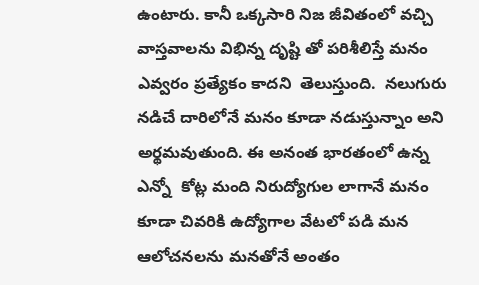ఉంటారు. కానీ ఒక్కసారి నిజ జీవితంలో వచ్చి వాస్తవాలను విభిన్న దృష్టి తో పరిశీలిస్తే మనం ఎవ్వరం ప్రత్యేకం కాదని  తెలుస్తుంది.  నలుగురు నడిచే దారిలోనే మనం కూడా నడుస్తున్నాం అని అర్థమవుతుంది. ఈ అనంత భారతంలో ఉన్న ఎన్నో  కోట్ల మంది నిరుద్యోగుల లాగానే మనం కూడా చివరికి ఉద్యోగాల వేటలో పడి మన ఆలోచనలను మనతోనే అంతం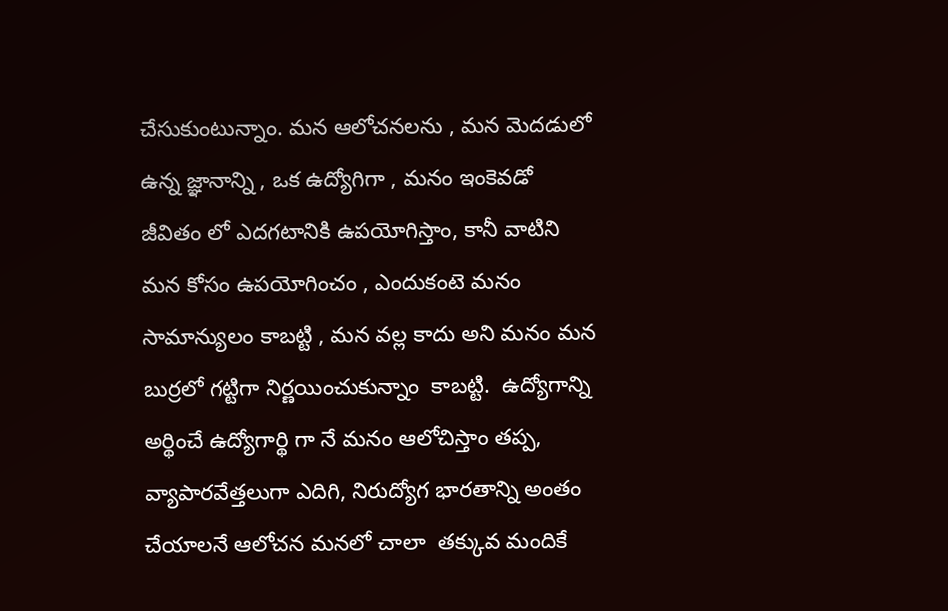చేసుకుంటున్నాం. మన ఆలోచనలను , మన మెదడులో ఉన్న జ్ఞానాన్ని , ఒక ఉద్యోగిగా , మనం ఇంకెవడో జీవితం లో ఎదగటానికి ఉపయోగిస్తాం, కానీ వాటిని మన కోసం ఉపయోగించం , ఎందుకంటె మనం సామాన్యులం కాబట్టి , మన వల్ల కాదు అని మనం మన బుర్రలో గట్టిగా నిర్ణయించుకున్నాం  కాబట్టి.  ఉద్యోగాన్ని అర్థించే ఉద్యోగార్థి గా నే మనం ఆలోచిస్తాం తప్ప, వ్యాపారవేత్తలుగా ఎదిగి, నిరుద్యోగ భారతాన్ని అంతం చేయాలనే ఆలోచన మనలో చాలా  తక్కువ మందికే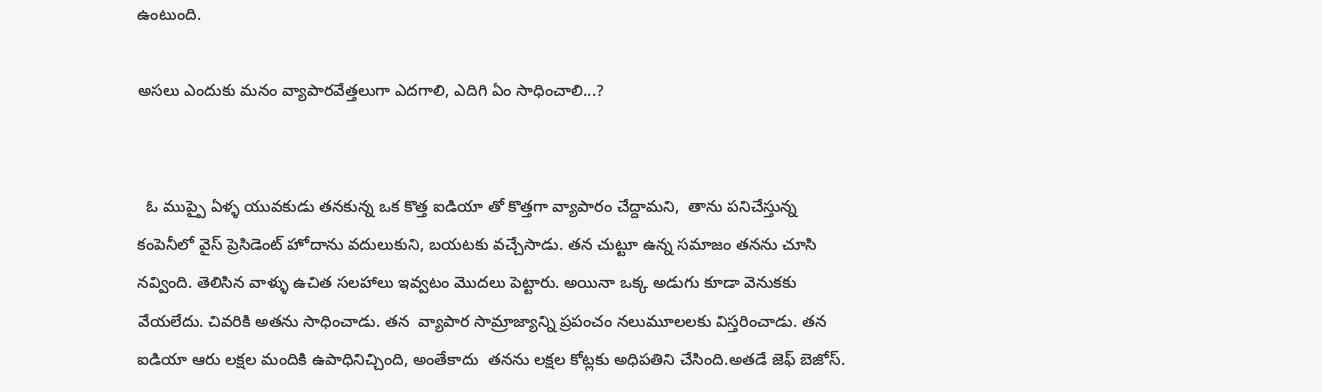ఉంటుంది.

అసలు ఎందుకు మనం వ్యాపారవేత్తలుగా ఎదగాలి, ఎదిగి ఏం సాధించాలి...?


  ఓ ముప్పై ఏళ్ళ యువకుడు తనకున్న ఒక కొత్త ఐడియా తో కొత్తగా వ్యాపారం చేద్దామని,  తాను పనిచేస్తున్న కంపెనీలో వైస్ ప్రెసిడెంట్ హోదాను వదులుకుని, బయటకు వచ్చేసాడు. తన చుట్టూ ఉన్న సమాజం తనను చూసి నవ్వింది. తెలిసిన వాళ్ళు ఉచిత సలహాలు ఇవ్వటం మొదలు పెట్టారు. అయినా ఒక్క అడుగు కూడా వెనుకకు వేయలేదు. చివరికి అతను సాధించాడు. తన  వ్యాపార సామ్రాజ్యాన్ని ప్రపంచం నలుమూలలకు విస్తరించాడు. తన ఐడియా ఆరు లక్షల మందికి ఉపాధినిచ్చింది, అంతేకాదు  తనను లక్షల కోట్లకు అధిపతిని చేసింది.అతడే జెఫ్ బెజోస్.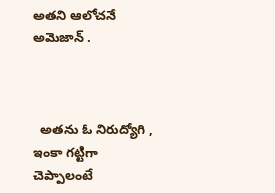అతని ఆలోచనే అమెజాన్ .



  అతను ఓ నిరుద్యోగి , ఇంకా గట్టిగా  చెప్పాలంటే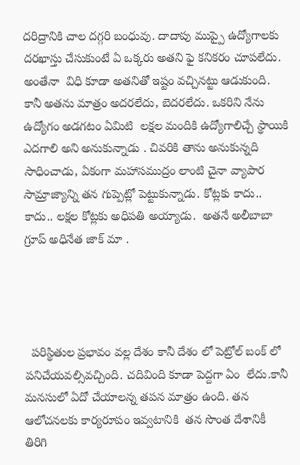దరిద్రానికి చాల దగ్గరి బంధువు. దాదాపు ముప్పై ఉద్యోగాలకు దరఖాస్తు చేసుకుంటే ఏ ఒక్కరు అతని ఫై కనికరం చూపలేదు. అంతేనా  విధి కూడా అతనితో ఇష్టం వచ్చినట్టు ఆడుకుంది. కానీ అతను మాత్రం అదరలేదు, బెదరలేదు. ఒకరిని నేను ఉద్యోగం అడగటం ఏమిటి  లక్షల మందికి ఉద్యోగాలిచ్చే స్థాయికి ఎదగాలి అని అనుకున్నాడు . చివరికి తాను అనుకున్నది సాధించాడు, ఏకంగా మహాసముద్రం లాంటి చైనా వ్యాపార సామ్రాజ్యాన్ని తన గుప్పెట్లో పెట్టుకున్నాడు. కోట్లకు కాదు.. కాదు.. లక్షల కోట్లకు అధిపతి అయ్యాడు.  అతనే అలీబాబా గ్రూప్ అధినేత జాక్ మా .




  పరిస్థితుల ప్రభావం వల్ల దేశం కానీ దేశం లో పెట్రోల్ బంక్ లో పనిచేయవల్సివచ్చింది. చదివింది కూడా పెద్దగా ఏం  లేదు.కానీ మనసులో ఏదో చేయాలన్న తపన మాత్రం ఉంది. తన ఆలోచనలకు కార్యరూపం ఇవ్వటానికి  తన సొంత దేశానికీ తిరిగి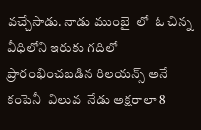వచ్చేసాడు. నాడు ముంబై  లో  ఓ చిన్న వీధిలోని ఇరుకు గదిలో ప్రారంభించబడిన రిలయన్స్ అనే  కంపెనీ  విలువ  నేడు అక్షరాలా 8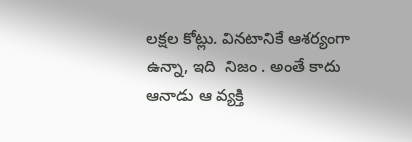లక్షల కోట్లు. వినటానికే ఆశర్యంగా ఉన్నా, ఇది  నిజం . అంతే కాదు ఆనాడు ఆ వ్యక్తి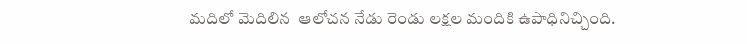మదిలో మెదిలిన  ఆలోచన నేడు రెండు లక్షల మందికి ఉపాధినిచ్చింది.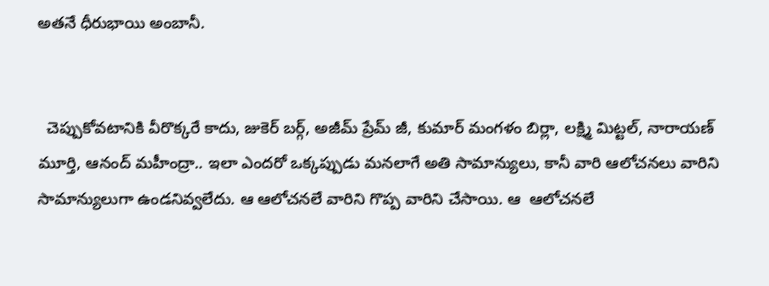అతనే ధీరుభాయి అంబానీ.


  చెప్పుకోవటానికి వీరొక్కరే కాదు, జుకెర్ బర్గ్, అజీమ్ ప్రేమ్ జీ, కుమార్ మంగళం బిర్లా, లక్ష్మి మిట్టల్, నారాయణ్ మూర్తి, ఆనంద్ మహీంద్రా.. ఇలా ఎందరో ఒక్కప్పుడు మనలాగే అతి సామాన్యులు, కానీ వారి ఆలోచనలు వారిని సామాన్యులుగా ఉండనివ్వలేదు. ఆ ఆలోచనలే వారిని గొప్ప వారిని చేసాయి. ఆ  ఆలోచనలే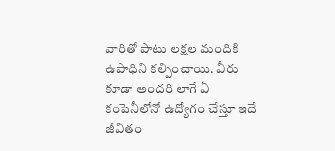వారితో పాటు లక్షల మందికి  ఉపాధిని కల్పించాయి. వీరు  కూడా అందరి లాగే ఏ కంపెనీలోనో ఉద్యోగం చేస్తూ ఇదే జీవితం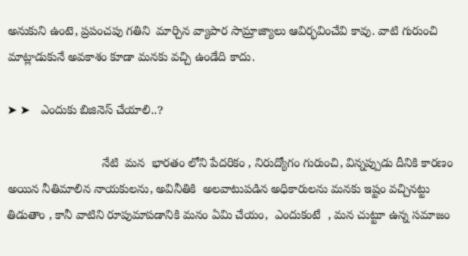అనుకుని ఉంటె, ప్రపంచపు గతిని  మార్చిన వ్యాపార సామ్రాజ్యాలు ఆవిర్భవించేవి కావు. వాటి గురుంచి  మాట్లాడుకునే అవకాశం కూడా మనకు వచ్చి ఉండేది కాదు.

➤ ➤   ఎందుకు బిజినెస్ చేయాలి..?

                            నేటి  మన  భారతం లోని పేదరికం , నిరుద్యోగం గురుంచి, విన్నప్పుడు దీనికి కారణం అయిన నీతిమాలిన నాయకులను, అవినీతికి  అలవాటుపడిన అధికారులను మనకు ఇష్టం వచ్చినట్టు తిడుతాం , కానీ వాటిని రూపుమాపడానికి మనం ఏమి చేయం,  ఎందుకంటే  , మన చుట్టూ ఉన్న సమాజం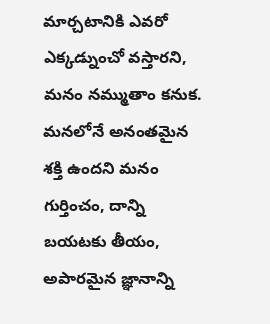మార్చటానికి ఎవరో ఎక్కడ్నుంచో వస్తారని, మనం నమ్ముతాం కనుక. మనలోనే అనంతమైన శక్తి ఉందని మనం గుర్తించం, దాన్ని బయటకు తీయం, అపారమైన జ్ఞానాన్ని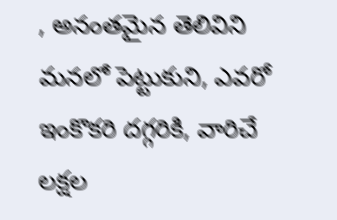, అనంతమైన తెలివిని మనలో పెట్టుకుని, ఎవరో ఇంకొకరి దగ్గరికి, వారిచే లక్షల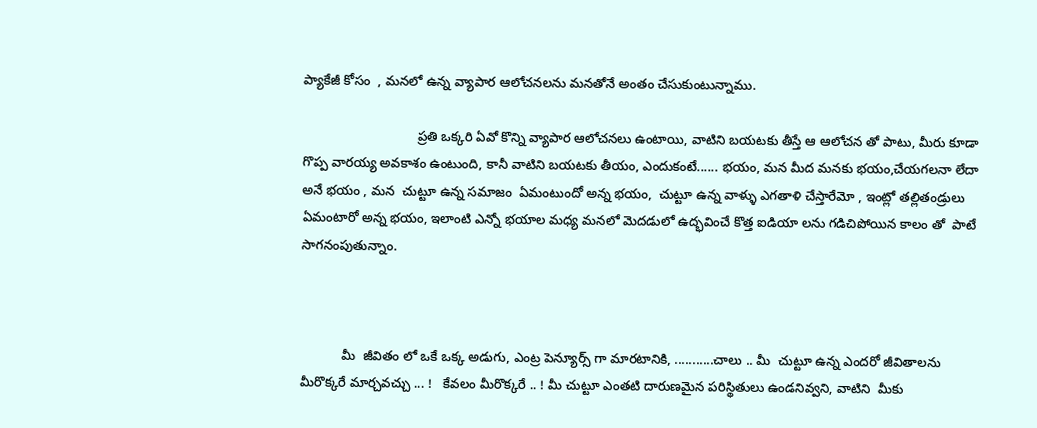ప్యాకేజీ కోసం  , మనలో ఉన్న వ్యాపార ఆలోచనలను మనతోనే అంతం చేసుకుంటున్నాము.

                               ప్రతి ఒక్కరి ఏవో కొన్ని వ్యాపార ఆలోచనలు ఉంటాయి, వాటిని బయటకు తీస్తే ఆ ఆలోచన తో పాటు, మీరు కూడా గొప్ప వారయ్య అవకాశం ఉంటుంది, కానీ వాటిని బయటకు తీయం, ఎందుకంటే...... భయం, మన మీద మనకు భయం,చేయగలనా లేదా అనే భయం , మన  చుట్టూ ఉన్న సమాజం  ఏమంటుందో అన్న భయం,  చుట్టూ ఉన్న వాళ్ళు ఎగతాళి చేస్తారేమో , ఇంట్లో తల్లితండ్రులు ఏమంటారో అన్న భయం, ఇలాంటి ఎన్నో భయాల మధ్య మనలో మెదడులో ఉద్భవించే కొత్త ఐడియా లను గడిచిపోయిన కాలం తో  పాటే  సాగనంపుతున్నాం.



           మీ  జీవితం లో ఒకే ఒక్క అడుగు, ఎంట్ర పెన్యూర్స్ గా మారటానికి, ...........చాలు .. మీ  చుట్టూ ఉన్న ఎందరో జీవితాలను  మీరొక్కరే మార్చవచ్చు ... !   కేవలం మీరొక్కరే .. ! మీ చుట్టూ ఎంతటి దారుణమైన పరిస్థితులు ఉండనివ్వని, వాటిని  మీకు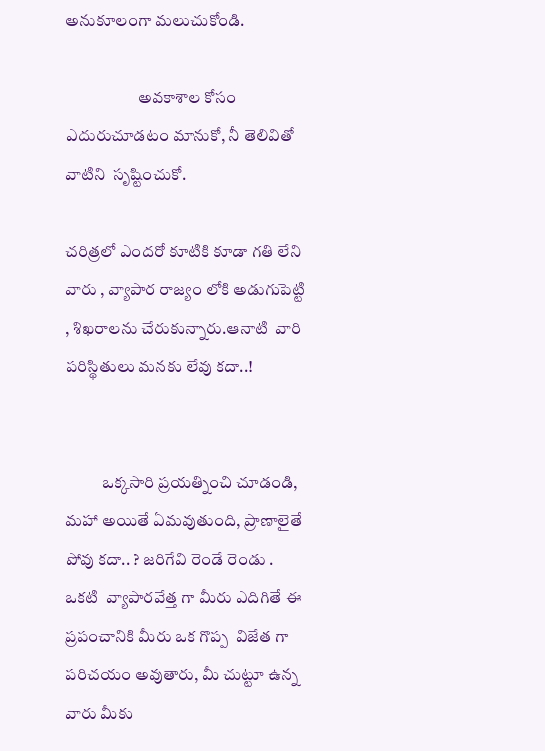అనుకూలంగా మలుచుకోండి.

                      అవకాశాల కోసం ఎదురుచూడటం మానుకో, నీ తెలివితో వాటిని  సృష్టించుకో.

చరిత్రలో ఎందరో కూటికి కూడా గతి లేని వారు , వ్యాపార రాజ్యం లోకి అడుగుపెట్టి , శిఖరాలను చేరుకున్నారు.ఆనాటి  వారి పరిస్థితులు మనకు లేవు కదా..!


           ఒక్కసారి ప్రయత్నించి చూడండి, మహా అయితే ఏమవుతుంది, ప్రాణాలైతే పోవు కదా.. ? జరిగేవి రెండే రెండు . ఒకటి  వ్యాపారవేత్త గా మీరు ఎదిగితే ఈ ప్రపంచానికి మీరు ఒక గొప్ప  విజేత గా పరిచయం అవుతారు, మీ చుట్టూ ఉన్న వారు మీకు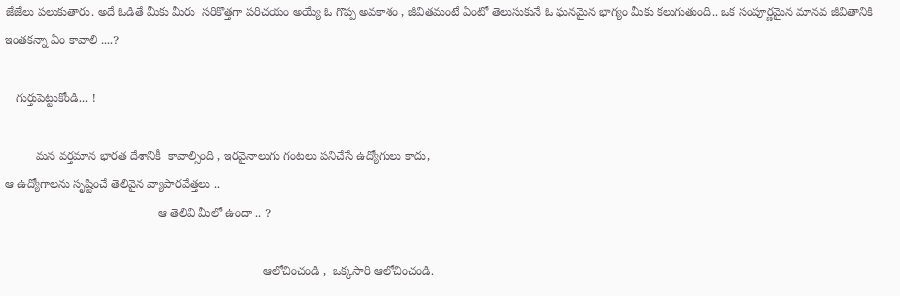జేజేలు పలుకుతారు. అదే ఓడితే మీకు మీరు  సరికొత్తగా పరిచయం అయ్యే ఓ గొప్ప అవకాశం , జీవితమంటే ఏంటో తెలుసుకునే ఓ ఘనమైన భాగ్యం మీకు కలుగుతుంది.. ఒక సంపూర్ణమైన మానవ జీవితానికి ఇంతకన్నా ఏం కావాలి ....?

   గుర్తుపెట్టుకోండి... !

         మన వర్తమాన భారత దేశానికీ  కావాల్సింది , ఇరవైనాలుగు గంటలు పనిచేసే ఉద్యోగులు కాదు,
ఆ ఉద్యోగాలను సృష్టించే తెలివైన వ్యాపారవేత్తలు ..
                                             ఆ తెలివి మీలో ఉందా .. ?

                                                                            ఆలోచించండి ,  ఒక్కసారి ఆలోచించండి.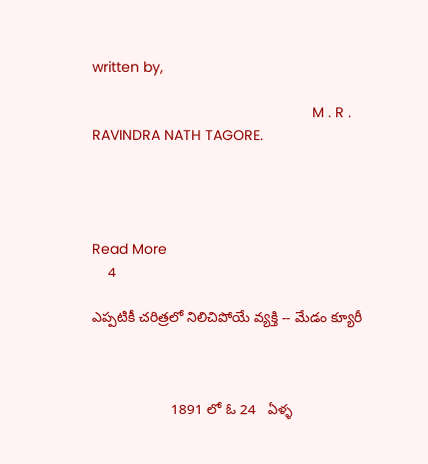written by,

                                                       M . R . RAVINDRA NATH TAGORE.




Read More
    4

ఎప్పటికీ చరిత్రలో నిలిచిపోయే వ్యక్తి -- మేడం క్యూరీ



                    1891 లో ఓ 24   ఏళ్ళ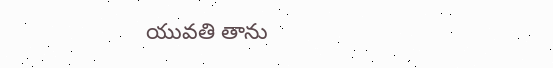యువతి తాను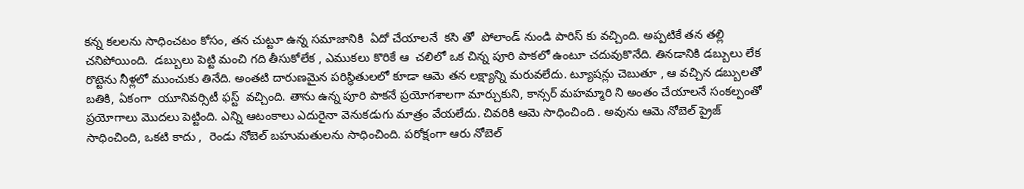కన్న కలలను సాధించటం కోసం, తన చుట్టూ ఉన్న సమాజానికి  ఏదో చేయాలనే  కసి తో  పోలాండ్ నుండి పారిస్ కు వచ్చింది. అప్పటికే తన తల్లి చనిపోయింది.  డబ్బులు పెట్టి మంచి గది తీసుకోలేక , ఎముకలు కొరికే ఆ  చలిలో ఒక చిన్న పూరి పాకలో ఉంటూ చదువుకొనేది. తినడానికి డబ్బులు లేక రొట్టెను నీళ్లలో ముంచుకు తినేది. అంతటి దారుణమైన పరిస్థితులలో కూడా ఆమె తన లక్ష్యాన్ని మరువలేదు. ట్యూషన్లు చెబుతూ , ఆ వచ్చిన డబ్బులతో బతికి, ఏకంగా  యూనివర్సిటీ ఫస్ట్  వచ్చింది. తాను ఉన్న పూరి పాకనే ప్రయోగశాలగా మార్చుకుని, కాన్సర్ మహమ్మారి ని అంతం చేయాలనే సంకల్పంతో ప్రయోగాలు మొదలు పెట్టింది. ఎన్ని ఆటంకాలు ఎదురైనా వెనుకడుగు మాత్రం వేయలేదు. చివరికి ఆమె సాధించింది . అవును ఆమె నోబెల్ ప్రైజ్ సాధించింది, ఒకటి కాదు ,  రెండు నోబెల్ బహుమతులను సాధించింది. పరోక్షంగా ఆరు నోబెల్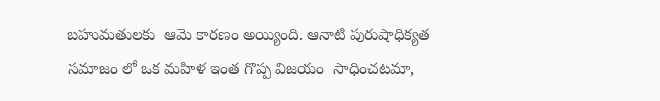బహుమతులకు  ఆమె కారణం అయ్యింది. ఆనాటి పురుషాధిక్యత సమాజం లో ఒక మహిళ ఇంత గొప్ప విజయం  సాధించటమా,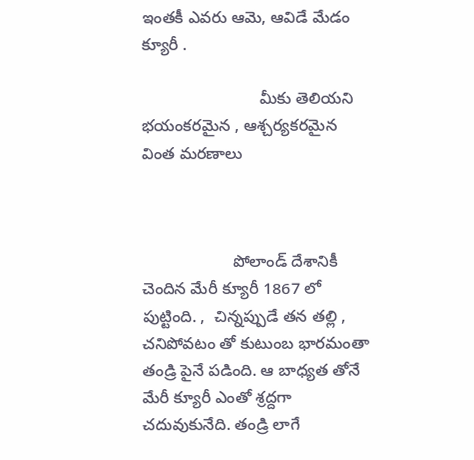ఇంతకీ ఎవరు ఆమె, ఆవిడే మేడం క్యూరీ .

                          మీకు తెలియని భయంకరమైన , ఆశ్చర్యకరమైన వింత మరణాలు



                    పోలాండ్ దేశానికీ చెందిన మేరీ క్యూరీ 1867 లో పుట్టింది. ,  చిన్నప్పుడే తన తల్లి , చనిపోవటం తో కుటుంబ భారమంతా తండ్రి పైనే పడింది. ఆ బాధ్యత తోనే మేరీ క్యూరీ ఎంతో శ్రద్దగా చదువుకునేది. తండ్రి లాగే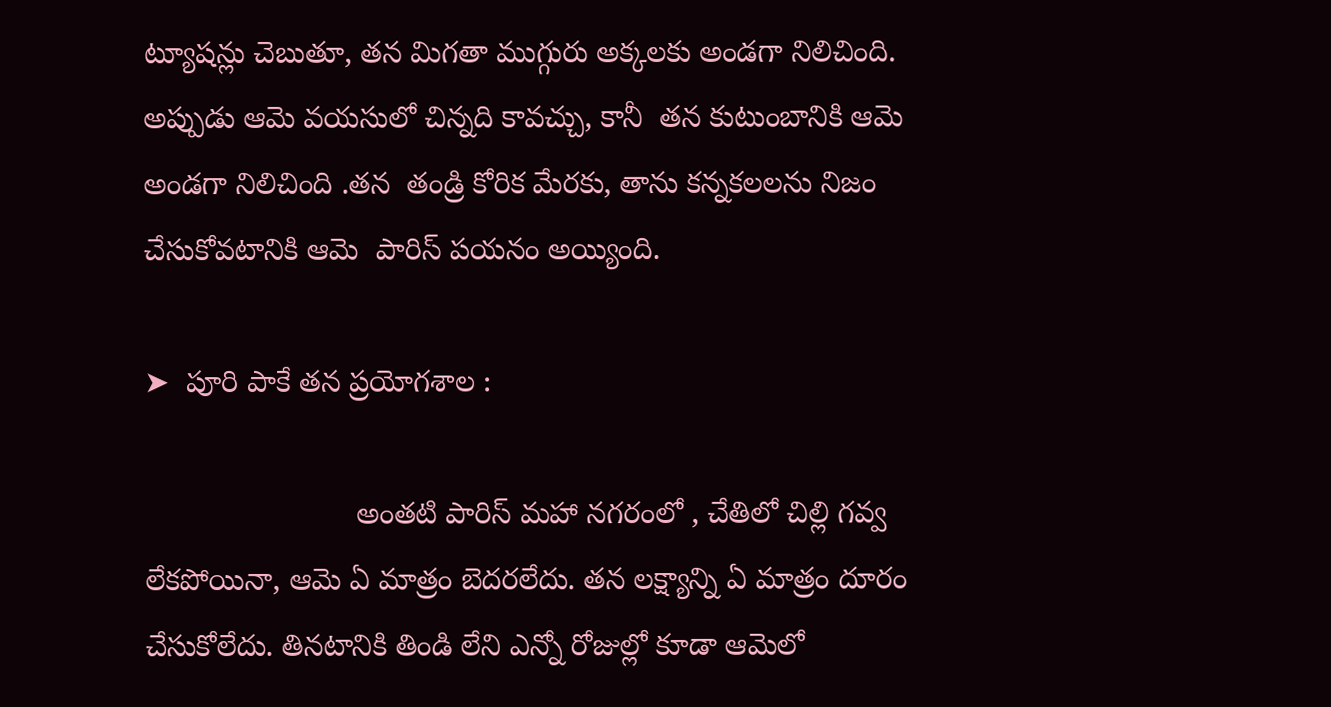ట్యూషన్లు చెబుతూ, తన మిగతా ముగ్గురు అక్కలకు అండగా నిలిచింది. అప్పుడు ఆమె వయసులో చిన్నది కావచ్చు, కానీ  తన కుటుంబానికి ఆమె అండగా నిలిచింది .తన  తండ్రి కోరిక మేరకు, తాను కన్నకలలను నిజం చేసుకోవటానికి ఆమె  పారిస్ పయనం అయ్యింది.

➤  పూరి పాకే తన ప్రయోగశాల :

                         అంతటి పారిస్ మహా నగరంలో , చేతిలో చిల్లి గవ్వ లేకపోయినా, ఆమె ఏ మాత్రం బెదరలేదు. తన లక్ష్యాన్ని ఏ మాత్రం దూరం చేసుకోలేదు. తినటానికి తిండి లేని ఎన్నో రోజుల్లో కూడా ఆమెలో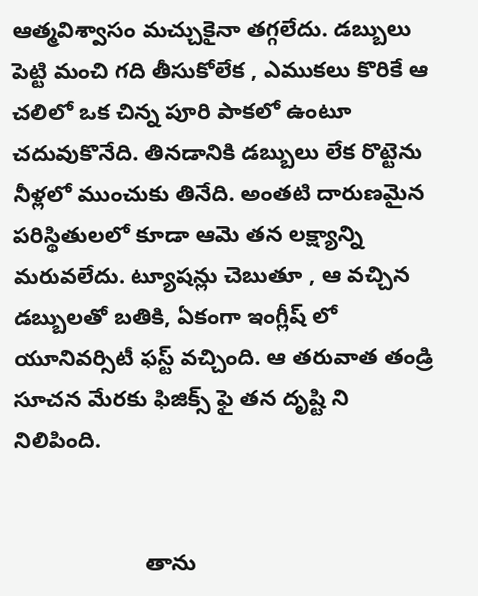ఆత్మవిశ్వాసం మచ్చుకైనా తగ్గలేదు. డబ్బులు పెట్టి మంచి గది తీసుకోలేక , ఎముకలు కొరికే ఆ  చలిలో ఒక చిన్న పూరి పాకలో ఉంటూ చదువుకొనేది. తినడానికి డబ్బులు లేక రొట్టెను నీళ్లలో ముంచుకు తినేది. అంతటి దారుణమైన పరిస్థితులలో కూడా ఆమె తన లక్ష్యాన్ని మరువలేదు. ట్యూషన్లు చెబుతూ , ఆ వచ్చిన డబ్బులతో బతికి, ఏకంగా ఇంగ్లీష్ లో   యూనివర్సిటీ ఫస్ట్ వచ్చింది. ఆ తరువాత తండ్రి  సూచన మేరకు ఫిజిక్స్ ఫై తన దృష్టి ని నిలిపింది.


                     తాను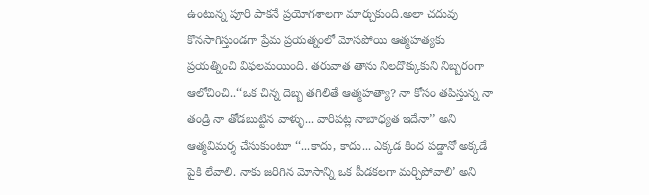ఉంటున్న పూరి పాకనే ప్రయోగశాలగా మార్చుకుంది.అలా చదువు కొనసాగిస్తుండగా ప్రేమ ప్రయత్నంలో మోసపోయి ఆత్మహత్యకు ప్రయత్నించి విఫలమయింది. తరువాత తాను నిలదొక్కుకుని నిబ్బరంగా ఆలోచించి..‘‘ఒక చిన్న దెబ్బ తగిలితే ఆత్మహత్యా? నా కోసం తపిస్తున్న నా తండ్రి నా తోడబుట్టిన వాళ్ళు... వారిపట్ల నాబాధ్యత ఇదేనా’’ అని ఆత్మవిమర్శ చేసుకుంటూ ‘‘...కాదు, కాదు... ఎక్కడ కింద పడ్డానో అక్కడే పైకి లేవాలి. నాకు జరిగిన మోసాన్ని ఒక పీడకలగా మర్చిపోవాలి’ అని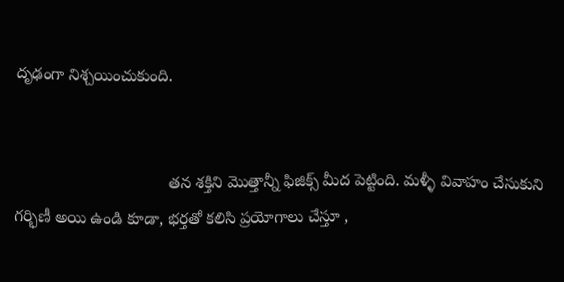దృఢంగా నిశ్చయించుకుంది.


                                  తన శక్తిని మొత్తాన్నీ ఫిజిక్స్‌ మీద పెట్టింది. మళ్ళీ వివాహం చేసుకుని గర్భిణీ అయి ఉండి కూడా, భర్తతో కలిసి ప్రయోగాలు చేస్తూ ,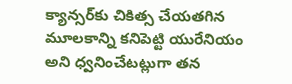క్యాన్సర్‌కు చికిత్స చేయతగిన మూలకాన్ని కనిపెట్టి యురేనియం అని ధ్వనించేటట్లుగా తన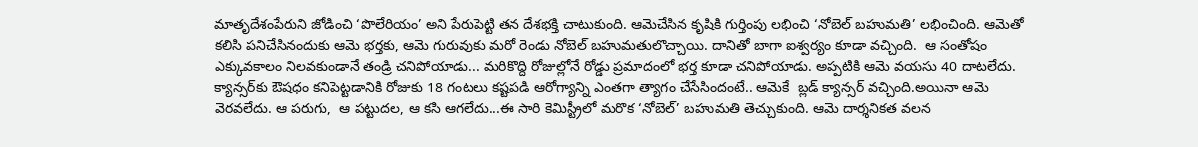మాతృదేశంపేరుని జోడించి ‘పొలేరియం’ అని పేరుపెట్టి తన దేశభక్తి చాటుకుంది. ఆమెచేసిన కృషికి గుర్తింపు లభించి ‘నోబెల్‌ బహుమతి’ లభించింది. ఆమెతో కలిసి పనిచేసినందుకు ఆమె భర్తకు, ఆమె గురువుకు మరో రెండు నోబెల్‌ బహుమతులొచ్చాయి. దానితో బాగా ఐశ్వర్యం కూడా వచ్చింది.  ఆ సంతోషం ఎక్కువకాలం నిలవకుండానే తండ్రి చనిపోయాడు... మరికొద్ది రోజుల్లోనే రోడ్డు ప్రమాదంలో భర్త కూడా చనిపోయాడు. అప్పటికి ఆమె వయసు 40 దాటలేదు. క్యాన్సర్‌కు ఔషధం కనిపెట్టడానికి రోజుకు 18 గంటలు కష్టపడి ఆరోగ్యాన్ని ఎంతగా త్యాగం చేసేసిందంటే.. ఆమెకే  బ్లడ్‌ క్యాన్సర్‌ వచ్చింది.అయినా ఆమె వెరవలేదు. ఆ పరుగు,  ఆ పట్టుదల, ఆ కసి ఆగలేదు...ఈ సారి కెమిస్ట్రీలో మరొక ‘నోబెల్‌’ బహుమతి తెచ్చుకుంది. ఆమె దార్శనికత వలన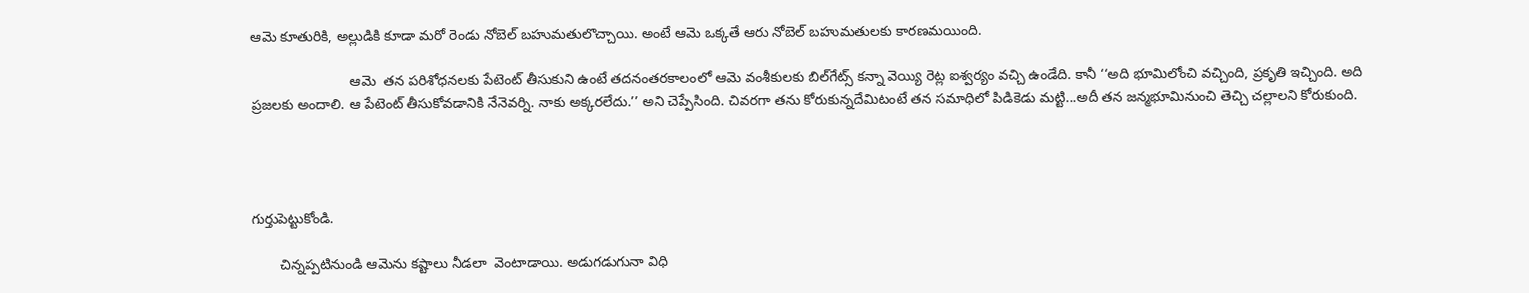ఆమె కూతురికి, అల్లుడికి కూడా మరో రెండు నోబెల్‌ బహుమతులొచ్చాయి. అంటే ఆమె ఒక్కతే ఆరు నోబెల్‌ బహుమతులకు కారణమయింది.

                         ఆమె  తన పరిశోధనలకు పేటెంట్‌ తీసుకుని ఉంటే తదనంతరకాలంలో ఆమె వంశీకులకు బిల్‌గేట్స్‌ కన్నా వెయ్యి రెట్ల ఐశ్వర్యం వచ్చి ఉండేది. కానీ ‘‘అది భూమిలోంచి వచ్చింది, ప్రకృతి ఇచ్చింది. అది ప్రజలకు అందాలి. ఆ పేటెంట్‌ తీసుకోవడానికి నేనెవర్ని. నాకు అక్కరలేదు.’’ అని చెప్పేసింది. చివరగా తను కోరుకున్నదేమిటంటే తన సమాధిలో పిడికెడు మట్టి...అదీ తన జన్మభూమినుంచి తెచ్చి చల్లాలని కోరుకుంది.




గుర్తుపెట్టుకోండి.

       చిన్నప్పటినుండి ఆమెను కష్టాలు నీడలా  వెంటాడాయి. అడుగడుగునా విధి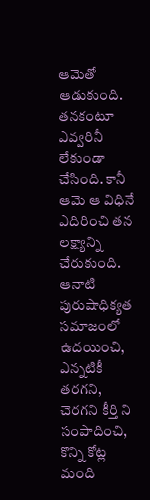ఆమెతో ఆడుకుంది. తనకంటూ ఎవ్వరినీ లేకుండా చేసింది. కానీ ఆమె ఆ విధినే ఎదిరించి తన లక్ష్యాన్ని చేరుకుంది. ఆనాటి  పురుషాధిక్యత సమాజంలో ఉదయించి, ఎన్నటికీ తరగని, చెరగని కీర్తి ని సంపాదించి,  కొన్ని కోట్ల మంది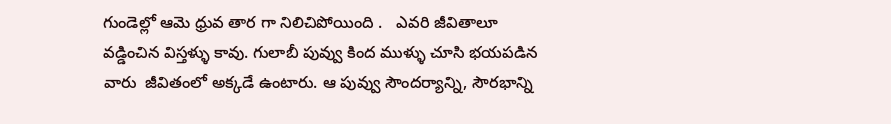గుండెల్లో ఆమె ధ్రువ తార గా నిలిచిపోయింది .   ఎవరి జీవితాలూ వడ్డించిన విస్తళ్ళు కావు. గులాబీ పువ్వు కింద ముళ్ళు చూసి భయపడిన వారు  జీవితంలో అక్కడే ఉంటారు. ఆ పువ్వు సౌందర్యాన్ని, సౌరభాన్ని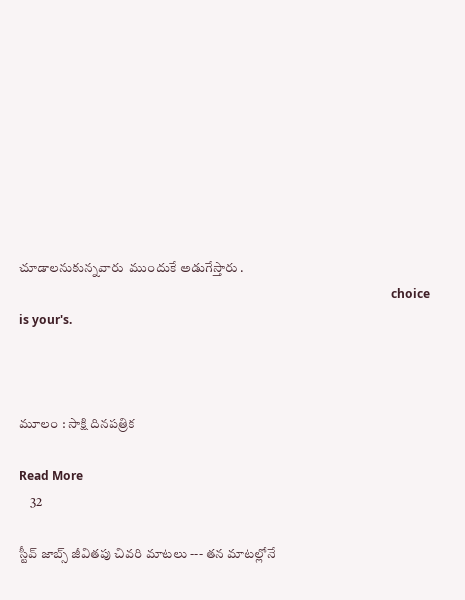చూడాలనుకున్నవారు  ముందుకే అడుగేస్తారు .
                                                                                                                            choice is your's.



మూలం : సాక్షి దినపత్రిక

Read More
    32

స్టీవ్ జాబ్స్ జీవితపు చివరి మాటలు --- తన మాటల్లోనే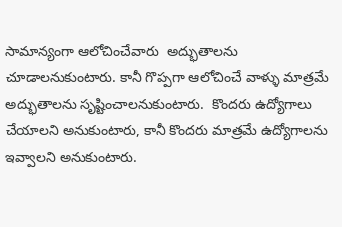సామాన్యంగా ఆలోచించేవారు  అద్భుతాలను  చూడాలనుకుంటారు. కానీ గొప్పగా ఆలోచించే వాళ్ళు మాత్రమే  అద్భుతాలను సృష్టించాలనుకుంటారు.  కొందరు ఉద్యోగాలు చేయాలని అనుకుంటారు, కానీ కొందరు మాత్రమే ఉద్యోగాలను ఇవ్వాలని అనుకుంటారు.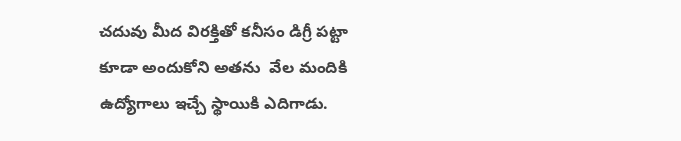చదువు మీద విరక్తితో కనీసం డిగ్రీ పట్టా కూడా అందుకోని అతను  వేల మందికి ఉద్యోగాలు ఇచ్చే స్థాయికి ఎదిగాడు.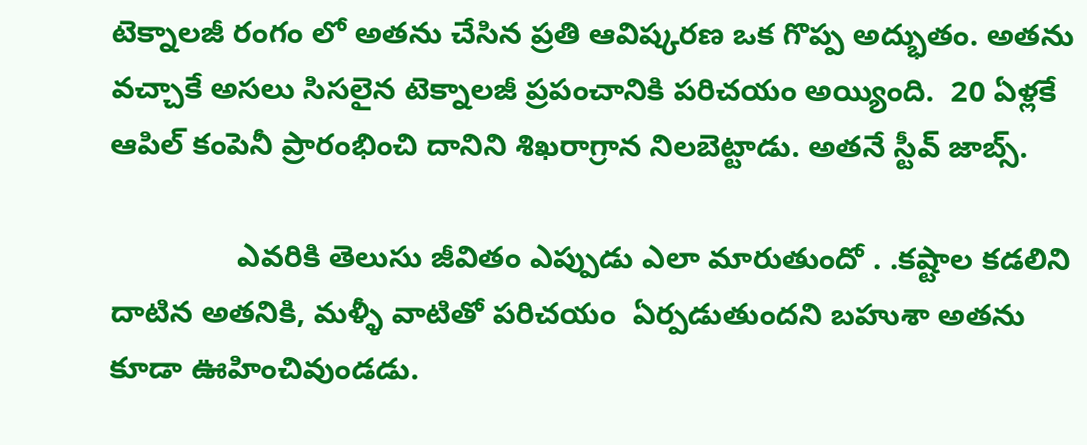టెక్నాలజీ రంగం లో అతను చేసిన ప్రతి ఆవిష్కరణ ఒక గొప్ప అద్భుతం. అతను వచ్చాకే అసలు సిసలైన టెక్నాలజీ ప్రపంచానికి పరిచయం అయ్యింది.  20 ఏళ్లకే ఆపిల్ కంపెనీ ప్రారంభించి దానిని శిఖరాగ్రాన నిలబెట్టాడు. అతనే స్టీవ్ జాబ్స్.

               ఎవరికి తెలుసు జీవితం ఎప్పుడు ఎలా మారుతుందో . .కష్టాల కడలిని దాటిన అతనికి, మళ్ళీ వాటితో పరిచయం  ఏర్పడుతుందని బహుశా అతను కూడా ఊహించివుండడు.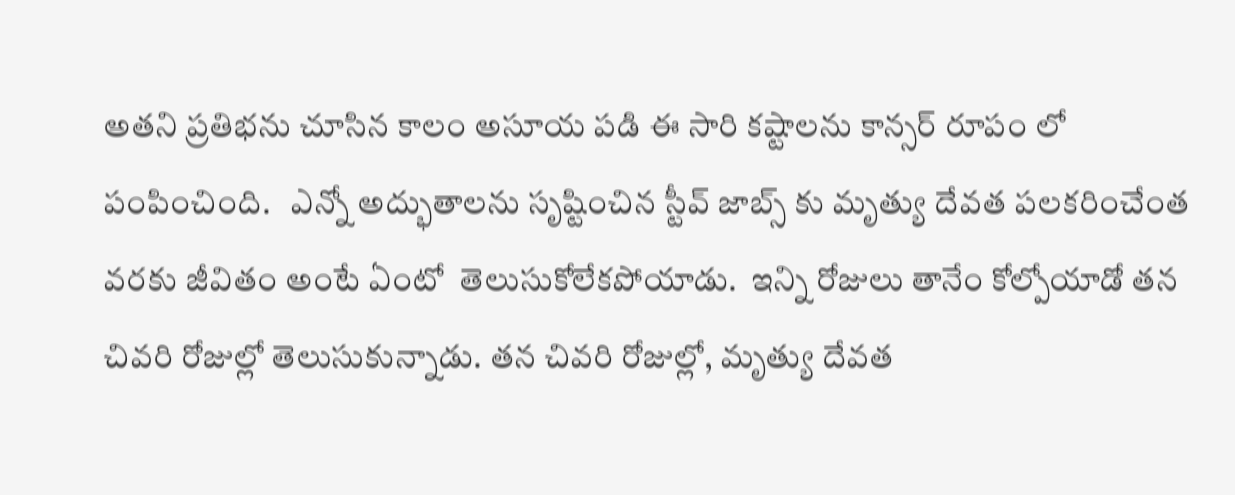అతని ప్రతిభను చూసిన కాలం అసూయ పడి ఈ సారి కష్టాలను కాన్సర్ రూపం లో  పంపించింది.   ఎన్నో అద్భుతాలను సృష్టించిన స్టీవ్ జాబ్స్ కు మృత్యు దేవత పలకరించేంత వరకు జీవితం అంటే ఏంటో  తెలుసుకోలేకపోయాడు.  ఇన్ని రోజులు తానేం కోల్పోయాడో తన చివరి రోజుల్లో తెలుసుకున్నాడు. తన చివరి రోజుల్లో, మృత్యు దేవత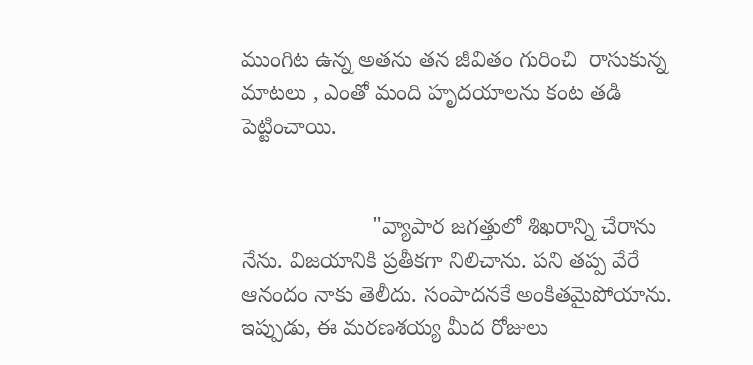ముంగిట ఉన్న అతను తన జీవితం గురించి  రాసుకున్న మాటలు , ఎంతో మంది హృదయాలను కంట తడి పెట్టించాయి.


                     "వ్యాపార జగత్తులో శిఖరాన్ని చేరాను నేను. విజయానికి ప్రతీకగా నిలిచాను. పని తప్ప వేరే ఆనందం నాకు తెలీదు. సంపాదనకే అంకితమైపోయాను. ఇప్పుడు, ఈ మరణశయ్య మీద రోజులు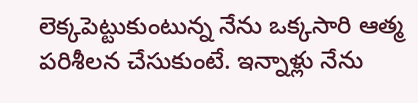లెక్కపెట్టుకుంటున్న నేను ఒక్కసారి ఆత్మ పరిశీలన చేసుకుంటే. ఇన్నాళ్లు నేను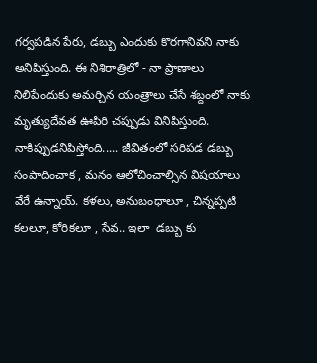గర్వపడిన పేరు, డబ్బు ఎందుకు కొరగానివని నాకు అనిపిస్తుంది. ఈ నిశిరాత్రిలో - నా ప్రాణాలు నిలిపేందుకు అమర్చిన యంత్రాలు చేసే శబ్దంలో నాకు మృత్యుదేవత ఊపిరి చప్పుడు వినిపిస్తుంది. నాకిప్పుడనిపిస్తోంది..... జీవితంలో సరిపడ డబ్బు సంపాదించాక , మనం ఆలోచించాల్సిన విషయాలు వేరే ఉన్నాయ్. కళలు, అనుబంధాలూ , చిన్నప్పటి కలలూ, కోరికలూ , సేవ.. ఇలా  డబ్బు కు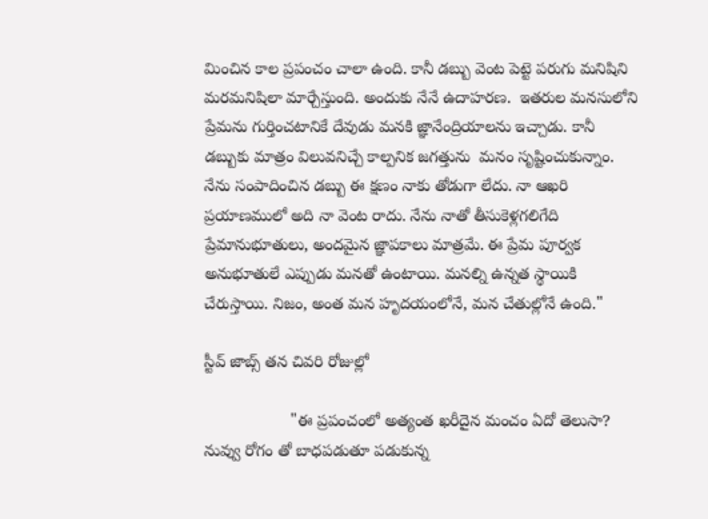మించిన కాల ప్రపంచం చాలా ఉంది. కానీ డబ్బు వెంట పెట్టె పరుగు మనిషిని మరమనిషిలా మార్చేస్తుంది. అందుకు నేనే ఉదాహరణ.  ఇతరుల మనసులోని ప్రేమను గుర్తించటానికే దేవుడు మనకి జ్ఞానేంద్రియాలను ఇచ్చాడు. కానీ డబ్బుకు మాత్రం విలువనిచ్చే కాల్పనిక జగత్తును  మనం సృష్టించుకున్నాం. నేను సంపాదించిన డబ్బు ఈ క్షణం నాకు తోడుగా లేదు. నా ఆఖరి ప్రయాణములో అది నా వెంట రాదు. నేను నాతో తీసుకెళ్లగలిగేది ప్రేమానుభూతులు, అందమైన జ్ఞాపకాలు మాత్రమే. ఈ ప్రేమ పూర్వక అనుభూతులే ఎప్పుడు మనతో ఉంటాయి. మనల్ని ఉన్నత స్థాయికి చేరుస్తాయి. నిజం, అంత మన హృదయంలోనే, మన చేతుల్లోనే ఉంది."

స్టీవ్ జాబ్స్ తన చివరి రోజుల్లో

                   "ఈ ప్రపంచంలో అత్యంత ఖరీదైన మంచం ఏదో తెలుసా? నువ్వు రోగం తో బాధపడుతూ పడుకున్న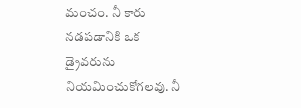మంచం. నీ కారు నడపడానికి ఒక  డ్రైవరును నియమించుకోగలవు. నీ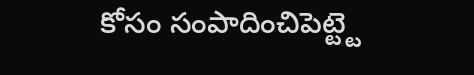కోసం సంపాదించిపెట్ట్టె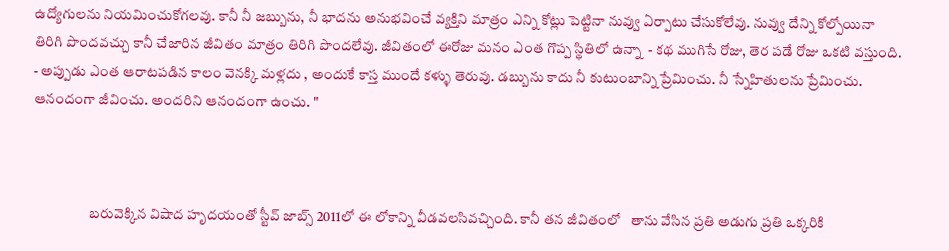ఉద్యోగులను నియమించుకోగలవు. కానీ నీ జబ్బును, నీ భాదను అనుభవించే వ్యక్తిని మాత్రం ఎన్ని కోట్లు పెట్టినా నువ్వు ఏర్పాటు చేసుకోలేవు. నువ్వు దేన్ని కోల్పోయినా తిరిగి పొందవచ్చు కానీ చేజారిన జీవితం మాత్రం తిరిగి పొందలేవు. జీవితంలో ఈరోజు మనం ఎంత గొప్ప స్థితిలో ఉన్నా  - కథ ముగిసే రోజు, తెర పడే రోజు ఒకటి వస్తుంది. - అప్పుడు ఎంత ఆరాటపడిన కాలం వెనక్కి మళ్లదు , అందుకే కాస్త ముందే కళ్ళు తెరువు. డబ్బును కాదు నీ కుటుంబాన్ని ప్రేమించు. నీ స్నేహితులను ప్రేమించు. ఆనందంగా జీవించు. అందరిని ఆనందంగా ఉంచు. "



                    బరువెక్కిన విషాద హృదయంతో స్టీవ్ జాబ్స్ 2011లో ఈ లోకాన్ని వీడవలసివచ్చింది. కానీ తన జీవితంలో   తాను వేసిన ప్రతి అడుగు ప్రతి ఒక్కరికి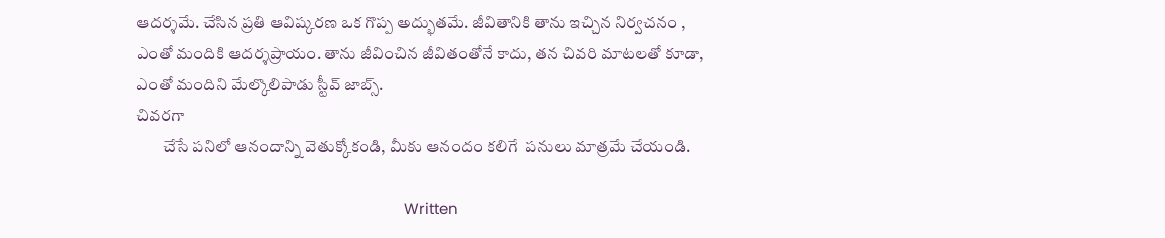ఆదర్శమే. చేసిన ప్రతి ఆవిష్కరణ ఒక గొప్ప అద్భుతమే. జీవితానికి తాను ఇచ్చిన నిర్వచనం , ఎంతో మందికి ఆదర్శప్రాయం. తాను జీవించిన జీవితంతోనే కాదు, తన చివరి మాటలతో కూడా, ఎంతో మందిని మేల్కొలిపాడు స్టీవ్ జాబ్స్.
చివరగా
        చేసే పనిలో ఆనందాన్ని వెతుక్కోకండి, మీకు ఆనందం కలిగే  పనులు మాత్రమే చేయండి.

                                                                   Written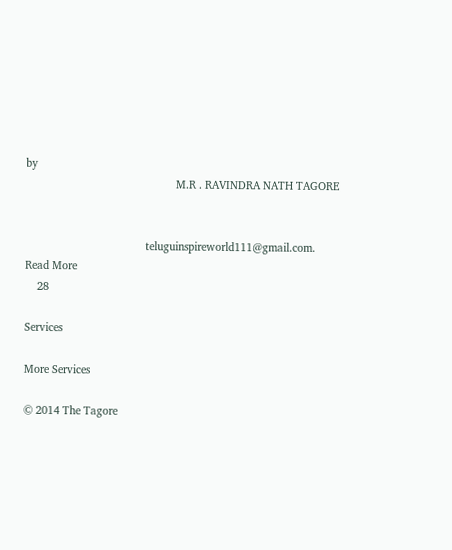by
                                                  M.R . RAVINDRA NATH TAGORE


                                        teluguinspireworld111@gmail.com.
Read More
    28

Services

More Services

© 2014 The Tagore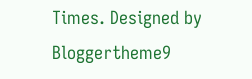Times. Designed by Bloggertheme9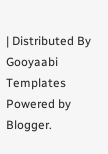| Distributed By Gooyaabi Templates
Powered by Blogger.